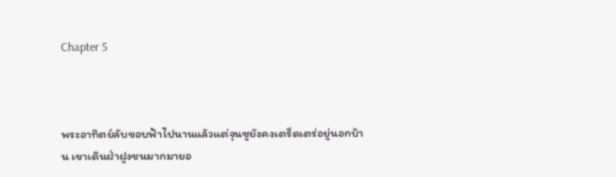Chapter 5



พระอาทิตย์ลับขอบฟ้าไปนานแล้วแต่จุนซูยังคงเตร็ดเตร่อยู่นอกบ้าน เขาเดินฝ่าฝูงชนมากมายอ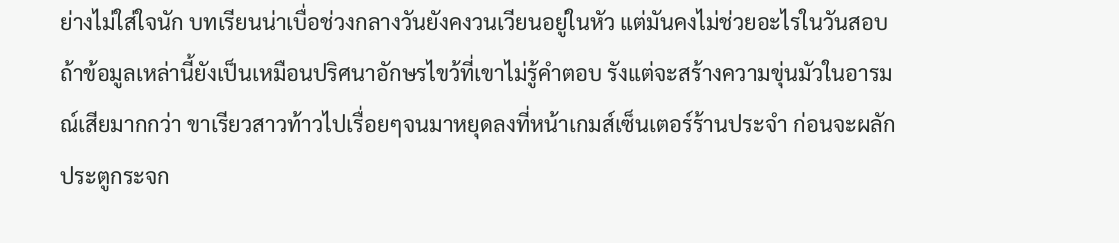ย่างไม่ใส่ใจนัก บทเรียนน่าเบื่อช่วงกลางวันยังคงวนเวียนอยู่ในหัว แต่มันคงไม่ช่วยอะไรในวันสอบถ้าข้อมูลเหล่านี้ยังเป็นเหมือนปริศนาอักษรไขว้ที่เขาไม่รู้คำตอบ รังแต่จะสร้างความขุ่นมัวในอารมณ์เสียมากกว่า ขาเรียวสาวท้าวไปเรื่อยๆจนมาหยุดลงที่หน้าเกมส์เซ็นเตอร์ร้านประจำ ก่อนจะผลักประตูกระจก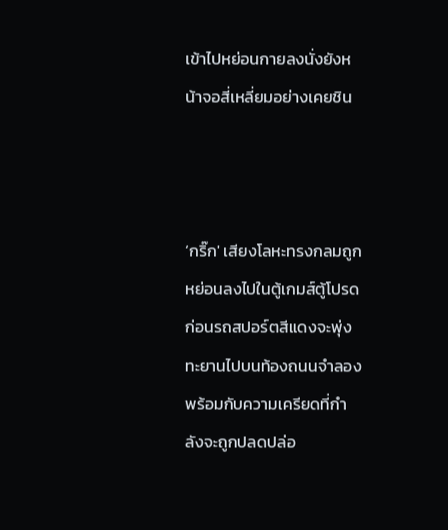เข้าไปหย่อนกายลงนั่งยังหน้าจอสี่เหลี่ยมอย่างเคยชิน



‘กริ๊ก' เสียงโลหะทรงกลมถูกหย่อนลงไปในตู้เกมส์ตู้โปรด ก่อนรถสปอร์ตสีแดงจะพุ่งทะยานไปบนท้องถนนจำลองพร้อมกับความเครียดที่กำลังจะถูกปลดปล่อ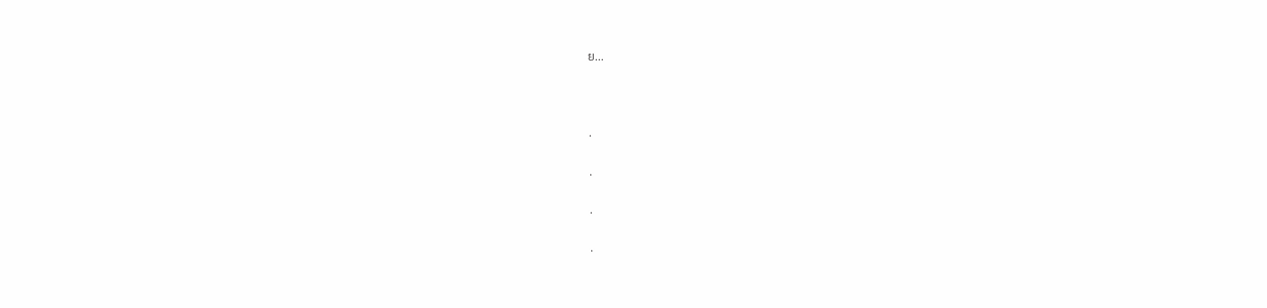ย...



.

.

.

.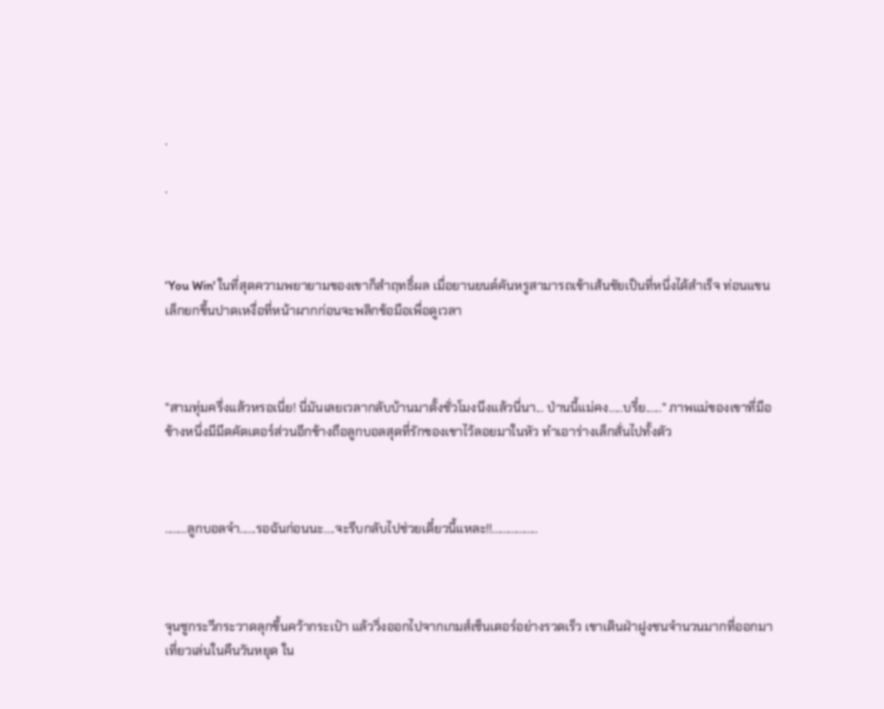.

.



‘You Win' ในที่สุดความพยายามของเขาก็สำฤทธิ์ผล เมื่อยานยนต์คันหรูสามารถเข้าเส้นชัยเป็นที่หนึ่งได้สำเร็จ ท่อนแขนเล็กยกขึ้นปาดเหงื่อที่หน้าผากก่อนจะพลิกข้อมือเพื่อดูเวลา



"สามทุ่มครึ่งแล้วหรอเนี่ย! นี่มันเลยเวลากลับบ้านมาตั้งชั่วโมงนึงแล้วนี่นา... ป่านนี้แม่คง.....บรึ๋ย......" ภาพแม่ของเขาที่มือข้างหนึ่งมีมีดคัตเตอร์ส่วนอีกข้างถือลูกบอลสุดที่รักของเขาไว้ลอยมาในหัว ทำเอาร่างเล็กสั่นไปทั้งตัว



........ลูกบอลจ๋า......รอฉันก่อนนะ....จะรีบกลับไปช่วยเดี๋ยวนี้แหละ!!.................



จุนซูกระวีกระวาดลุกขึ้นคว้ากระเป๋า แล้ววิ่งออกไปจากเกมส์เซ็นเตอร์อย่างรวดเร็ว เขาเดินฝ่าฝูงชนจำนวนมากที่ออกมาเที่ยวเล่นในคืนวันหยุด ใน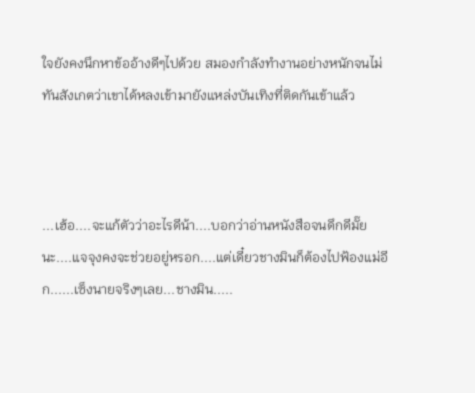ใจยังคงนึกหาข้ออ้างดีๆไปด้วย สมองกำลังทำงานอย่างหนักจนไม่ทันสังเกตว่าเขาได้หลงเข้ามายังแหล่งบันเทิงที่ติดกันเข้าแล้ว



...เฮ้อ....จะแก้ตัวว่าอะไรดีน้า....บอกว่าอ่านหนังสือจนดึกดีมั๊ยนะ....แจจุงคงจะช่วยอยู่หรอก....แต่เดี๋ยวชางมินก็ต้องไปฟ้องแม่อีก......เซ็งนายจริงๆเลย...ชางมิน.....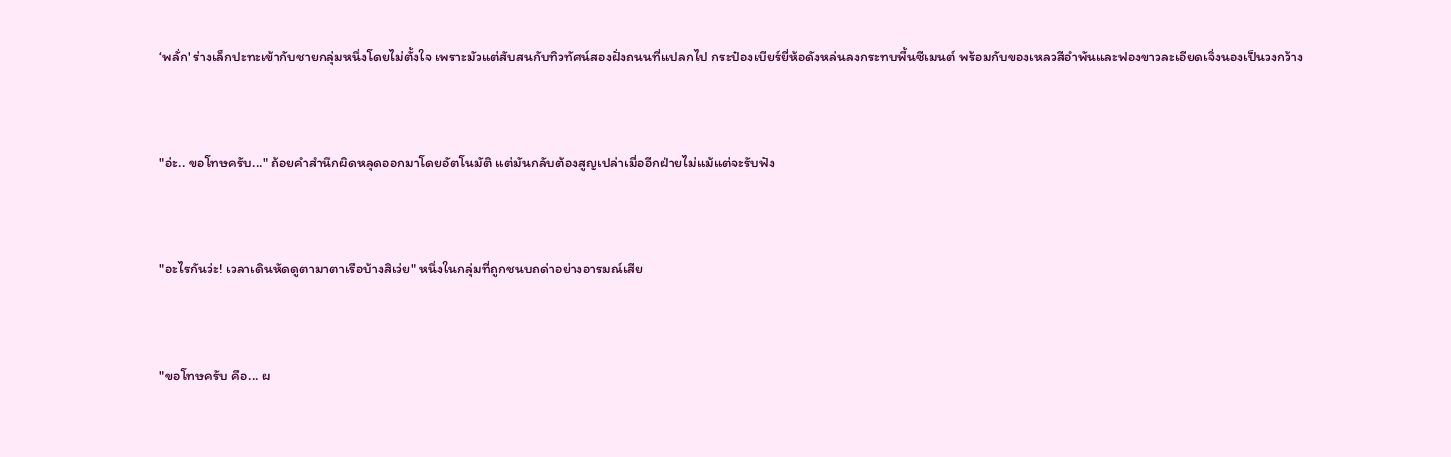‘พลั่ก' ร่างเล็กปะทะเข้ากับชายกลุ่มหนึ่งโดยไม่ตั้งใจ เพราะมัวแต่สับสนกับทิวทัศน์สองฝั่งถนนที่แปลกไป กระป๋องเบียร์ยี่ห้อดังหล่นลงกระทบพื้นซีเมนต์ พร้อมกับของเหลวสีอำพันและฟองขาวละเอียดเจิ่งนองเป็นวงกว้าง



"อ่ะ.. ขอโทษครับ..." ถ้อยคำสำนึกผิดหลุดออกมาโดยอัตโนมัติ แต่มันกลับต้องสูญเปล่าเมื่ออีกฝ่ายไม่แม้แต่จะรับฟัง



"อะไรกันว่ะ! เวลาเดินหัดดูตามาตาเรือบ้างสิเว่ย" หนึ่งในกลุ่มที่ถูกชนบถด่าอย่างอารมณ์เสีย



"ขอโทษครับ คือ... ผ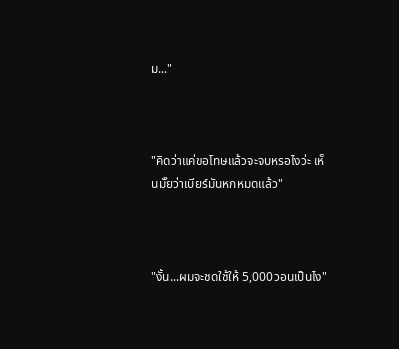ม..."



"คิดว่าแค่ขอโทษแล้วจะจบหรอไงว่ะ เห็นมั๊ยว่าเบียร์มันหกหมดแล้ว"



"งั้น...ผมจะชดใช้ให้ 5,000วอนเป็นไง"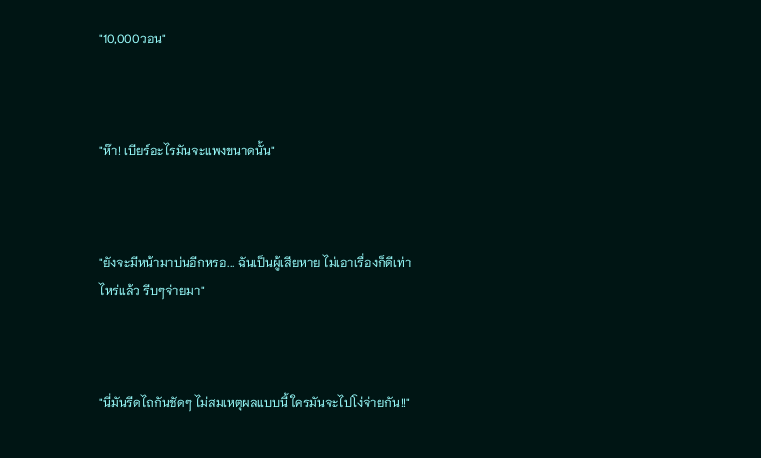"10,000วอน"



"ห๊า! เบียร์อะไรมันจะแพงขนาดนั้น"



"ยังจะมีหน้ามาบ่นอีกหรอ... ฉันเป็นผู้เสียหาย ไม่เอาเรื่องก็ดีเท่าไหร่แล้ว รีบๆจ่ายมา"



"นี่มันรีดไถกันชัดๆ ไม่สมเหตุผลแบบนี้ ใครมันจะไปโง่จ่ายกัน!!"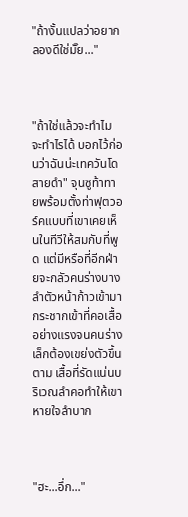"ถ้างั้นแปลว่าอยากลองดีใช่มั๊ย..."



"ถ้าใช่แล้วจะทำไม จะทำไรได้ บอกไว้ก่อนว่าฉันน่ะเทควันโดสายดำ" จุนซูท้าทายพร้อมตั้งท่าฟุตวอร์คแบบที่เขาเคยเห็นในทีวีให้สมกับที่พูด แต่มีหรือที่อีกฝ่ายจะกลัวคนร่างบาง ลำตัวหน้าก้าวเข้ามากระชากเข้าที่คอเสื้ออย่างแรงจนคนร่างเล็กต้องเขย่งตัวขึ้นตาม เสื้อที่รัดแน่นบริเวณลำคอทำให้เขาหายใจลำบาก



"ฮะ...อึ่ก..."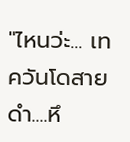"ไหนว่ะ... เทควันโดสายดำ....หึ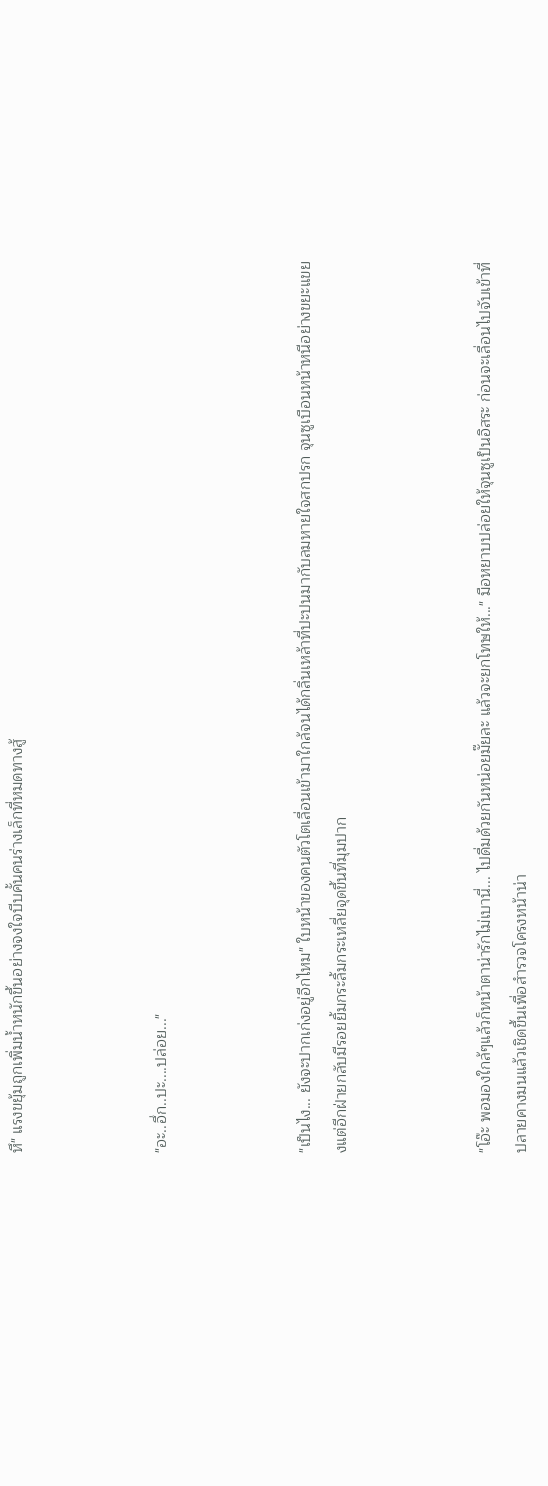หึ" แรงขยุ้มถูกเพิ่มน้ำหนักขึ้นอย่างจงใจบีบคั้นคนร่างเล็กที่หมดทางสู้



"อะ..อึ่ก..ปะ....ปล่อย..."



"เป็นไง... ยังจะปากเก่งอยู่อีกไหม" ใบหน้าของคนตัวโตเลื่อนเข้ามาใกล้จนได้กลิ่นเหล้าที่ปะปนมากับลมหายใจสกปรก จุนซูเบือนหน้าหนีอย่างขยะแขยงแต่อีกฝ่ายกลับมีรอยยิ้มกระลิ้มกระเหลี่ยจุดขึ้นที่มุมปาก



"โอ๊ะ พอมองใกล้ๆแล้วก็หน้าตาน่ารักไม่เบานี่... ไปดื่มด้วยกันหน่อยมั๊ยละ แล้วจะยกโทษให้..." มือหยาบปล่อยให้จุนซูเป็นอิสระ ก่อนจะเลื่อนไปจับเข้าที่ปลายคางมนแล้วเชิดขึ้นเพื่อสำรวจโครงหน้าน่า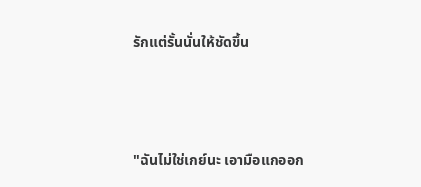รักแต่รั้นนั่นให้ชัดขึ้น



"ฉันไม่ใช่เกย์นะ เอามือแกออก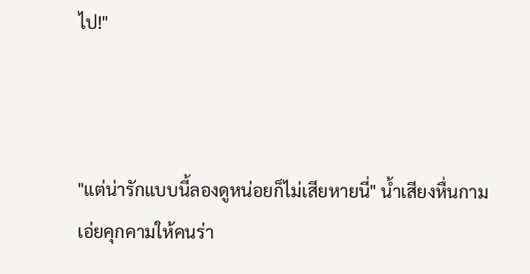ไป!"



"แต่น่ารักแบบนี้ลองดูหน่อยก็ไม่เสียหายนี่" น้ำเสียงหื่นกามเอ่ยคุกคามให้คนร่า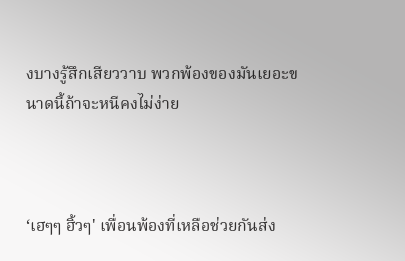งบางรู้สึกเสียววาบ พวกพ้องของมันเยอะขนาดนี้ถ้าจะหนีคงไม่ง่าย



‘เฮๆๆ ฮิ้วๆ' เพื่อนพ้องที่เหลือช่วยกันส่ง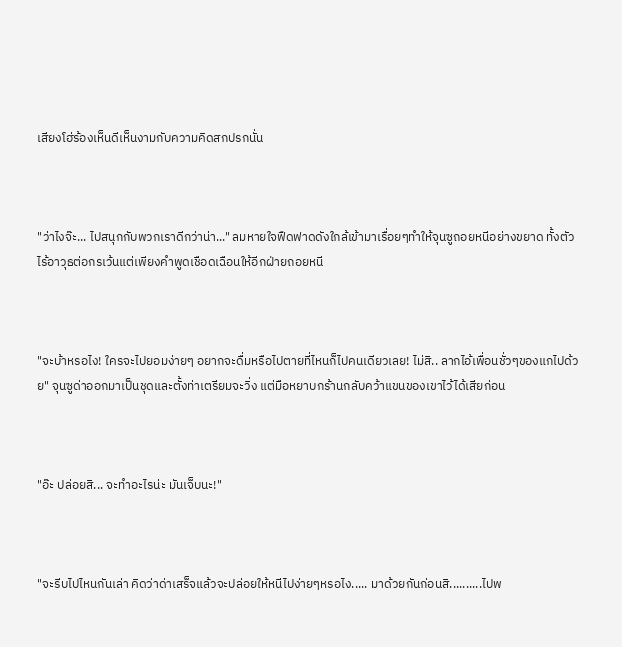เสียงโฮ่ร้องเห็นดีเห็นงามกับความคิดสกปรกนั่น



"ว่าไงจ๊ะ... ไปสนุกกับพวกเราดีกว่าน่า..." ลมหายใจฟืดฟาดดังใกล้เข้ามาเรื่อยๆทำให้จุนซูถอยหนีอย่างขยาด ทั้งตัวไร้อาวุธต่อกรเว้นแต่เพียงคำพูดเชือดเฉือนให้อีกฝ่ายถอยหนี



"จะบ้าหรอไง! ใครจะไปยอมง่ายๆ อยากจะดื่มหรือไปตายที่ไหนก็ไปคนเดียวเลย! ไม่สิ.. ลากไอ้เพื่อนชั่วๆของแกไปด้วย" จุนซูด่าออกมาเป็นชุดและตั้งท่าเตรียมจะวิ่ง แต่มือหยาบกร้านกลับคว้าแขนของเขาไว้ได้เสียก่อน



"อ๊ะ ปล่อยสิ... จะทำอะไรน่ะ มันเจ็บนะ!"



"จะรีบไปไหนกันเล่า คิดว่าด่าเสร็จแล้วจะปล่อยให้หนีไปง่ายๆหรอไง..... มาด้วยกันก่อนสิ..........ไปพ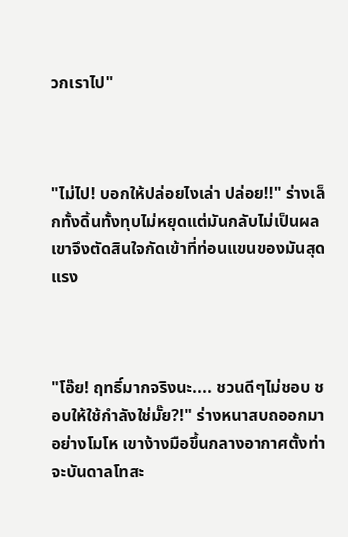วกเราไป"



"ไม่ไป! บอกให้ปล่อยไงเล่า ปล่อย!!" ร่างเล็กทั้งดิ้นทั้งทุบไม่หยุดแต่มันกลับไม่เป็นผล เขาจึงตัดสินใจกัดเข้าที่ท่อนแขนของมันสุดแรง



"โอ๊ย! ฤทธิ์มากจริงนะ.... ชวนดีๆไม่ชอบ ชอบให้ใช้กำลังใช่มั๊ย?!" ร่างหนาสบถออกมาอย่างโมโห เขาง้างมือขึ้นกลางอากาศตั้งท่าจะบันดาลโทสะ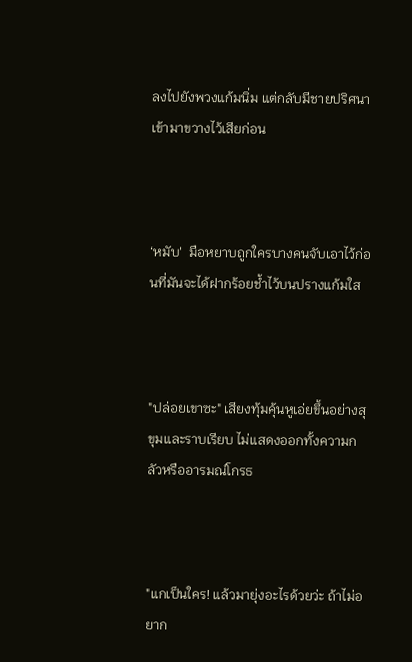ลงไปยังพวงแก้มนิ่ม แต่กลับมีชายปริศนาเข้ามาขวางไว้เสียก่อน



‘หมับ'  มือหยาบถูกใครบางคนจับเอาไว้ก่อนที่มันจะได้ฝากร้อยช้ำไว้บนปรางแก้มใส



"ปล่อยเขาซะ" เสียงทุ้มคุ้นหูเอ่ยขึ้นอย่างสุขุมและราบเรียบ ไม่แสดงออกทั้งความกลัวหรืออารมณ์โกรธ



"แกเป็นใคร! แล้วมายุ่งอะไรด้วยว่ะ ถ้าไม่อยาก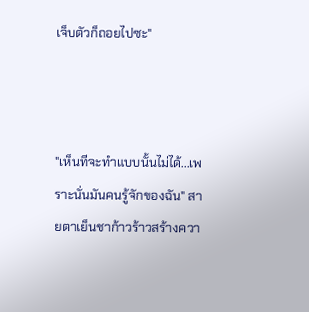เจ็บตัวก็ถอยไปซะ"



"เห็นทีจะทำแบบนั้นไม่ได้...เพราะนั่นมันคนรู้จักของฉัน" สายตาเย็นชาก้าวร้าวสร้างควา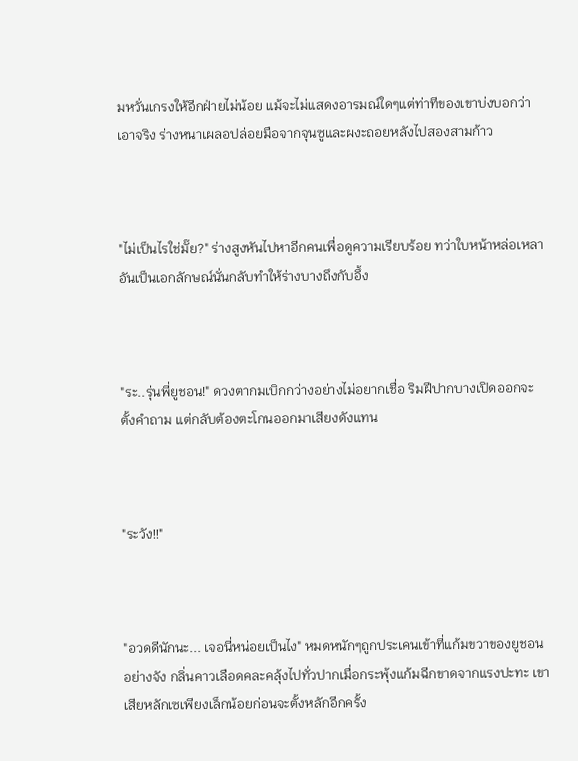มหวั่นเกรงให้อีกฝ่ายไม่น้อย แม้จะไม่แสดงอารมณ์ใดๆแต่ท่าทีของเขาบ่งบอกว่าเอาจริง ร่างหนาเผลอปล่อยมือจากจุนซูและผงะถอยหลังไปสองสามก้าว



"ไม่เป็นไรใช่มั๊ย?" ร่างสูงหันไปหาอีกคนเพื่อดูความเรียบร้อย ทว่าใบหน้าหล่อเหลาอันเป็นเอกลักษณ์นั่นกลับทำให้ร่างบางถึงกับอึ้ง



"ระ..รุ่นพี่ยูชอน!" ดวงตากมเบิกกว่างอย่างไม่อยากเชื่อ ริมฝีปากบางเปิดออกจะตั้งคำถาม แต่กลับต้องตะโกนออกมาเสียงดังแทน



"ระวัง!!"



"อวดดีนักนะ... เจอนี่หน่อยเป็นไง" หมดหนักๆถูกประเคนเข้าที่แก้มขวาของยูชอนอย่างจัง กลิ่นคาวเลือดคละคลุ้งไปทั่วปากเมื่อกระพุ้งแก้มฉีกขาดจากแรงปะทะ เขาเสียหลักเซเพียงเล็กน้อยก่อนจะตั้งหลักอีกครั้ง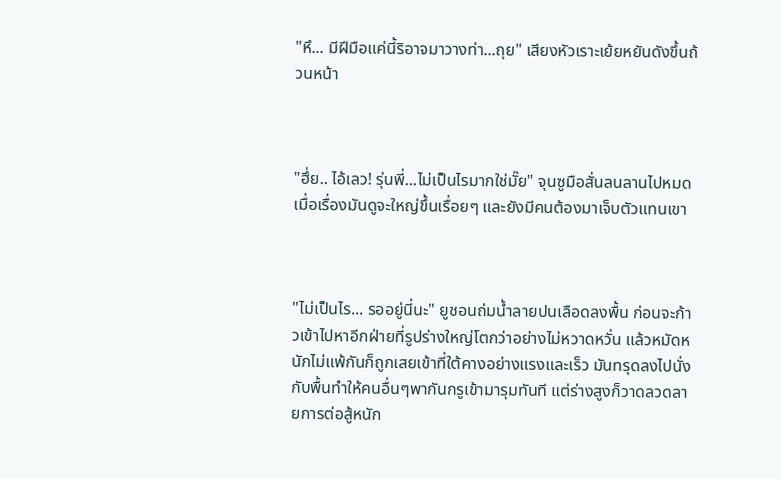"หึ... มีฝีมือแค่นี้ริอาจมาวางท่า...ถุย" เสียงหัวเราะเย้ยหยันดังขึ้นถ้วนหน้า



"ฮึ่ย.. ไอ้เลว! รุ่นพี่...ไม่เป็นไรมากใช่มั๊ย" จุนซูมือสั่นลนลานไปหมด เมื่อเรื่องมันดูจะใหญ่ขึ้นเรื่อยๆ และยังมีคนต้องมาเจ็บตัวแทนเขา



"ไม่เป็นไร... รออยู่นี่นะ" ยูชอนถ่มน้ำลายปนเลือดลงพื้น ก่อนจะก้าวเข้าไปหาอีกฝ่ายที่รูปร่างใหญ่โตกว่าอย่างไม่หวาดหวั่น แล้วหมัดหนักไม่แพ้กันก็ถูกเสยเข้าที่ใต้คางอย่างแรงและเร็ว มันทรุดลงไปนั่งกับพื้นทำให้คนอื่นๆพากันกรูเข้ามารุมทันที แต่ร่างสูงก็วาดลวดลายการต่อสู้หนัก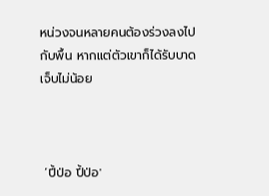หน่วงจนหลายคนต้องร่วงลงไปกับพื้น หากแต่ตัวเขาก็ได้รับบาดเจ็บไม่น้อย



 ‘ปี้ป่อ ปี้ป่อ'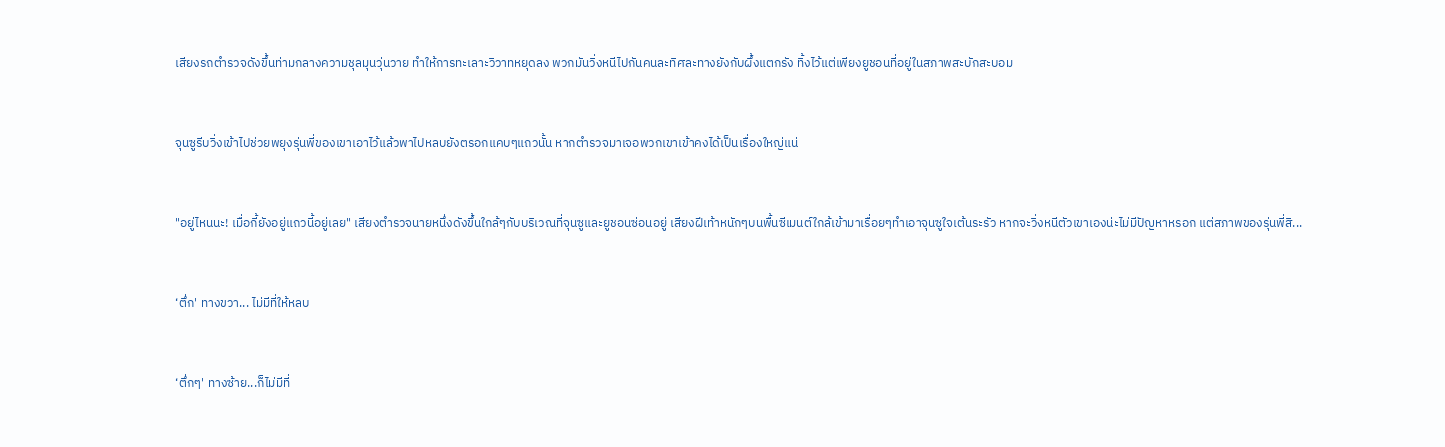เสียงรถตำรวจดังขึ้นท่ามกลางความชุลมุนวุ่นวาย ทำให้การทะเลาะวิวาทหยุดลง พวกมันวิ่งหนีไปกันคนละทิศละทางยังกับผึ้งแตกรัง ทิ้งไว้แต่เพียงยูชอนที่อยู่ในสภาพสะบักสะบอม



จุนซูรีบวิ่งเข้าไปช่วยพยุงรุ่นพี่ของเขาเอาไว้แล้วพาไปหลบยังตรอกแคบๆแถวนั้น หากตำรวจมาเจอพวกเขาเข้าคงได้เป็นเรื่องใหญ่แน่



"อยู่ไหนนะ! เมื่อกี้ยังอยู่แถวนี้อยู่เลย" เสียงตำรวจนายหนึ่งดังขึ้นใกล้ๆกับบริเวณที่จุนซูและยูชอนซ่อนอยู่ เสียงฝีเท้าหนักๆบนพื้นซีเมนต์ใกล้เข้ามาเรื่อยๆทำเอาจุนซูใจเต้นระรัว หากจะวิ่งหนีตัวเขาเองน่ะไม่มีปัญหาหรอก แต่สภาพของรุ่นพี่สิ...



‘ตึ่ก' ทางขวา... ไม่มีที่ให้หลบ



‘ตึ่กๆ' ทางซ้าย...ก็ไม่มีที่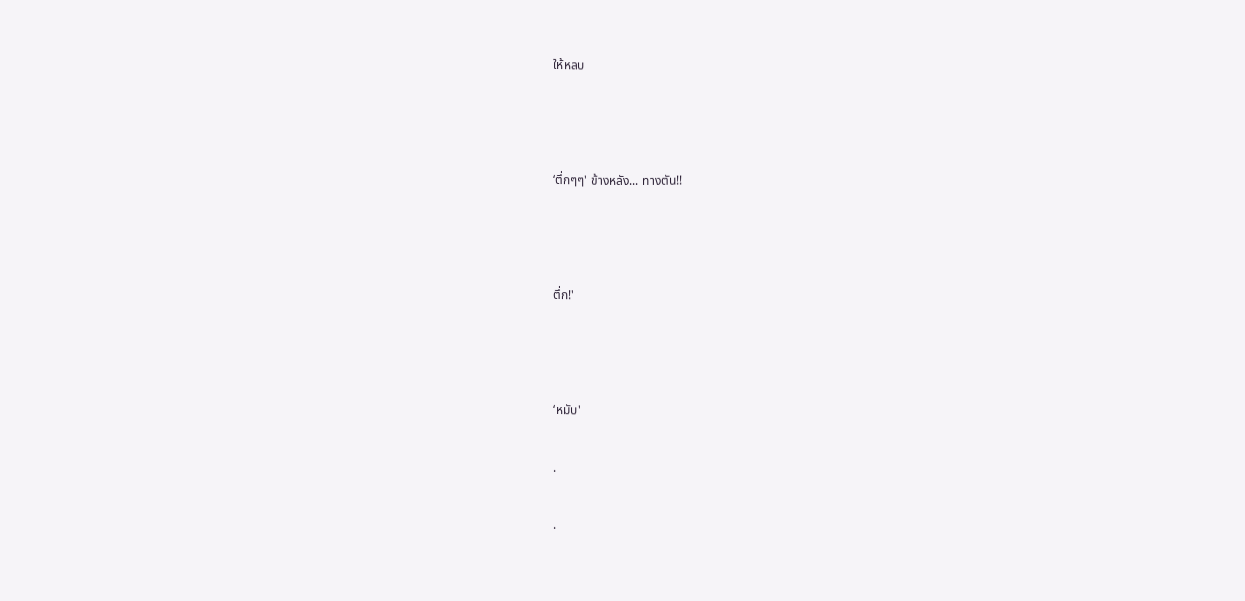ให้หลบ



‘ตึ่กๆๆ' ข้างหลัง... ทางตัน!!



ตึ่ก!'



‘หมับ'

.

.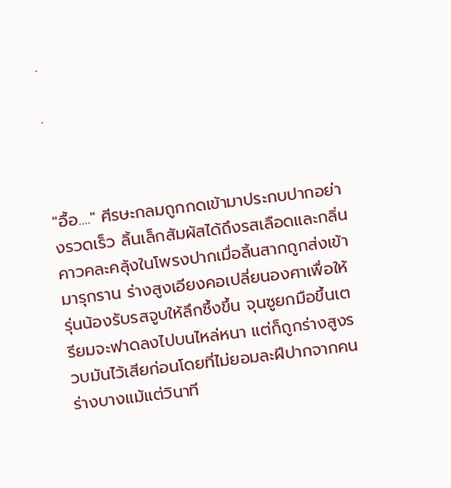.

.



"อื้อ...." ศีรษะกลมถูกกดเข้ามาประกบปากอย่างรวดเร็ว ลิ้นเล็กสัมผัสได้ถึงรสเลือดและกลิ่นคาวคละคลุ้งในโพรงปากเมื่อลิ้นสากถูกส่งเข้ามารุกราน ร่างสูงเอียงคอเปลี่ยนองศาเพื่อให้รุ่นน้องรับรสจูบให้ลึกซึ้งขึ้น จุนซูยกมือขึ้นเตรียมจะฟาดลงไปบนไหล่หนา แต่ก็ถูกร่างสูงรวบมันไว้เสียก่อนโดยที่ไม่ยอมละฝีปากจากคนร่างบางแม้แต่วินาที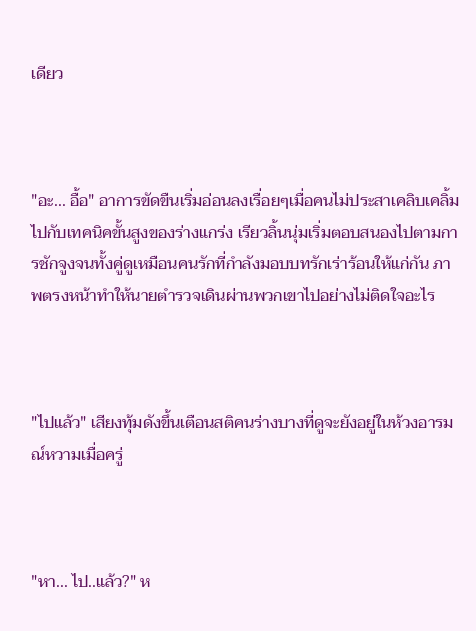เดียว



"อะ... อื้อ" อาการขัดขืนเริ่มอ่อนลงเรื่อยๆเมื่อคนไม่ประสาเคลิบเคลิ้มไปกับเทคนิคขั้นสูงของร่างแกร่ง เรียวลิ้นนุ่มเริ่มตอบสนองไปตามการชักจูงจนทั้งคู่ดูเหมือนคนรักที่กำลังมอบบทรักเร่าร้อนให้แก่กัน ภาพตรงหน้าทำให้นายตำรวจเดินผ่านพวกเขาไปอย่างไม่ติดใจอะไร



"ไปแล้ว" เสียงทุ้มดังขึ้นเตือนสติคนร่างบางที่ดูจะยังอยู่ในห้วงอารมณ์หวามเมื่อครู่



"หา... ไป..แล้ว?" ห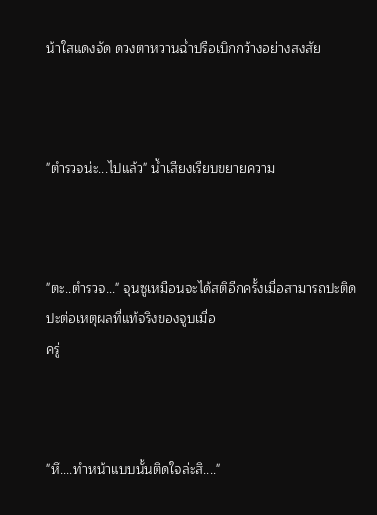น้าใสแดงจัด ดวงตาหวานฉ่ำปรือเบิกกว้างอย่างสงสัย



"ตำรวจน่ะ...ไปแล้ว" น้ำเสียงเรียบขยายความ



"ตะ..ตำรวจ..." จุนซูเหมือนจะได้สติอีกครั้งเมื่อสามารถปะติดปะต่อเหตุผลที่แท้จริงของจูบเมื่อ
ครู่



"หึ....ทำหน้าแบบนั้นติดใจล่ะสิ...."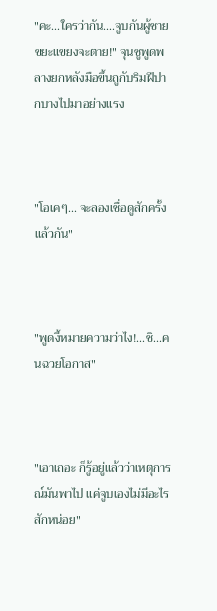"คะ...ใครว่ากัน....จูบกันผู้ชายขยะแขยงจะตาย!" จุนซูพูดพลางยกหลังมือขึ้นถูกับริมฝีปากบางไปมาอย่างแรง



"โอเคๆ... จะลองเชื่อดูสักครั้งแล้วกัน"



"พูดงี้หมายความว่าไง!...ชิ...คนฉวยโอกาส"



"เอาเถอะ ก็รู้อยู่แล้วว่าเหตุการณ์มันพาไป แค่จูบเองไม่มีอะไรสักหน่อย"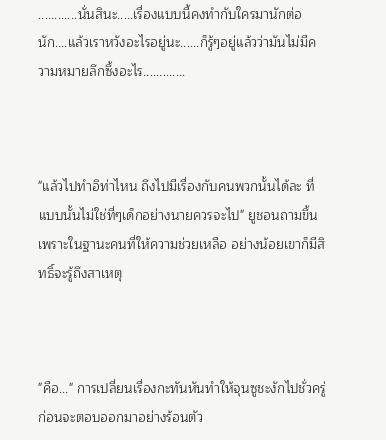............นั่นสินะ.....เรื่องแบบนี้คงทำกับใครมานักต่อนัก....แล้วเราหวังอะไรอยู่นะ......ก็รู้ๆอยู่แล้วว่ามันไม่มีความหมายลึกซึ้งอะไร.............



"แล้วไปทำอิท่าไหน ถึงไปมีเรื่องกับคนพวกนั้นได้ละ ที่แบบนั้นไม่ใช่ที่ๆเด็กอย่างนายควรจะไป" ยูชอนถามขึ้น เพราะในฐานะคนที่ให้ความช่วยเหลือ อย่างน้อยเขาก็มีสิทธิ์จะรู้ถึงสาเหตุ



"คือ..." การเปลี่ยนเรื่องกะทันหันทำให้จุนซูชะงักไปชั่วครู่ก่อนจะตอบออกมาอย่างร้อนตัว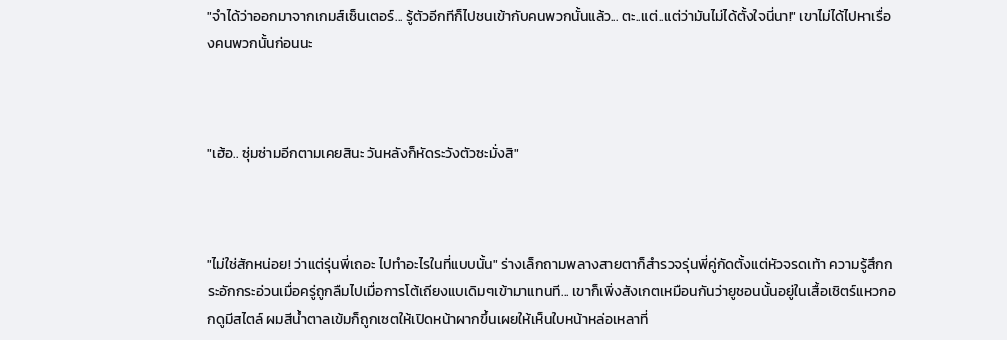"จำได้ว่าออกมาจากเกมส์เซ็นเตอร์... รู้ตัวอีกทีก็ไปชนเข้ากับคนพวกนั้นแล้ว... ตะ..แต่..แต่ว่ามันไม่ได้ตั้งใจนี่นา!" เขาไม่ได้ไปหาเรื่องคนพวกนั้นก่อนนะ



"เฮ้อ.. ซุ่มซ่ามอีกตามเคยสินะ วันหลังก็หัดระวังตัวซะมั่งสิ"



"ไม่ใช่สักหน่อย! ว่าแต่รุ่นพี่เถอะ ไปทำอะไรในที่แบบนั้น" ร่างเล็กถามพลางสายตาก็สำรวจรุ่นพี่คู่กัดตั้งแต่หัวจรดเท้า ความรู้สึกกระอักกระอ่วนเมื่อครู่ถูกลืมไปเมื่อการโต้เถียงแบเดิมๆเข้ามาแทนที... เขาก็เพิ่งสังเกตเหมือนกันว่ายูชอนนั้นอยู่ในเสื้อเชิตร์แหวกอกดูมีสไตล์ ผมสีน้ำตาลเข้มก็ถูกเซตให้เปิดหน้าผากขึ้นเผยให้เห็นใบหน้าหล่อเหลาที่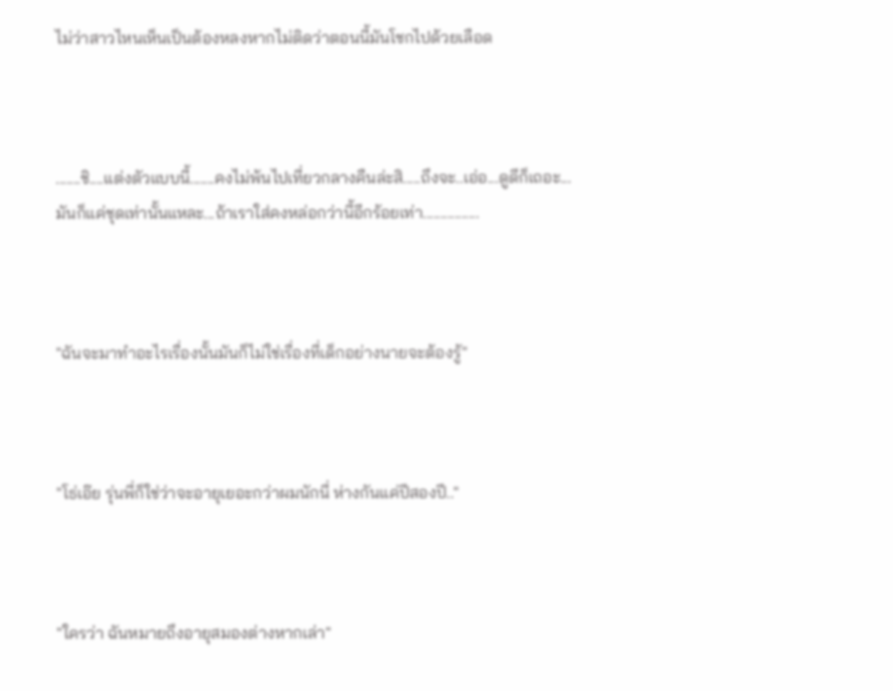ไม่ว่าสาวไหนเห็นเป็นต้องหลงหากไม่ติดว่าตอนนี้มันโชกไปด้วยเลือด



.......ชิ....แต่งตัวแบบนี้.......คงไม่พ้นไปเที่ยวกลางคืนล่ะสิ.....ถึงจะ..เอ่อ...ดูดีก็เถอะ...มันก็แค่ชุดเท่านั้นแหละ...ถ้าเราใส่คงหล่อกว่านี้อีกร้อยเท่า................



"ฉันจะมาทำอะไรเรื่องนั้นมันก็ไม่ใช่เรื่องที่เด็กอย่างนายจะต้องรู้"



"โธ่เอ๊ย รุ่นพี่ก็ใช่ว่าจะอายุเยอะกว่าผมนักนี่ ห่างกันแค่ปีสองปี.."



"ใครว่า ฉันหมายถึงอายุสมองต่างหากเล่า"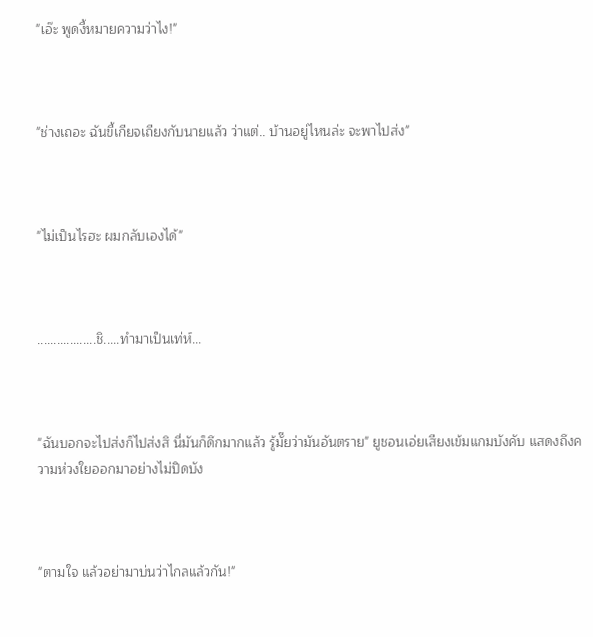"เอ๊ะ พูดงี้หมายความว่าไง!"



"ช่างเถอะ ฉันขี้เกียจเถียงกับนายแล้ว ว่าแต่.. บ้านอยู่ไหนล่ะ จะพาไปส่ง"



"ไม่เป็นไรฮะ ผมกลับเองได้"



..................ชิ.....ทำมาเป็นเท่ห์...



"ฉันบอกจะไปส่งก็ไปส่งสิ นี่มันก็ดึกมากแล้ว รู้มั๊ยว่ามันอันตราย" ยูชอนเอ่ยเสียงเข้มแกมบังคับ แสดงถึงความห่วงใยออกมาอย่างไม่ปิดบัง



"ตามใจ แล้วอย่ามาบ่นว่าไกลแล้วกัน!"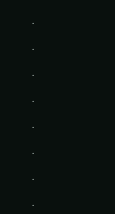.

.

.

.

.

.

.

.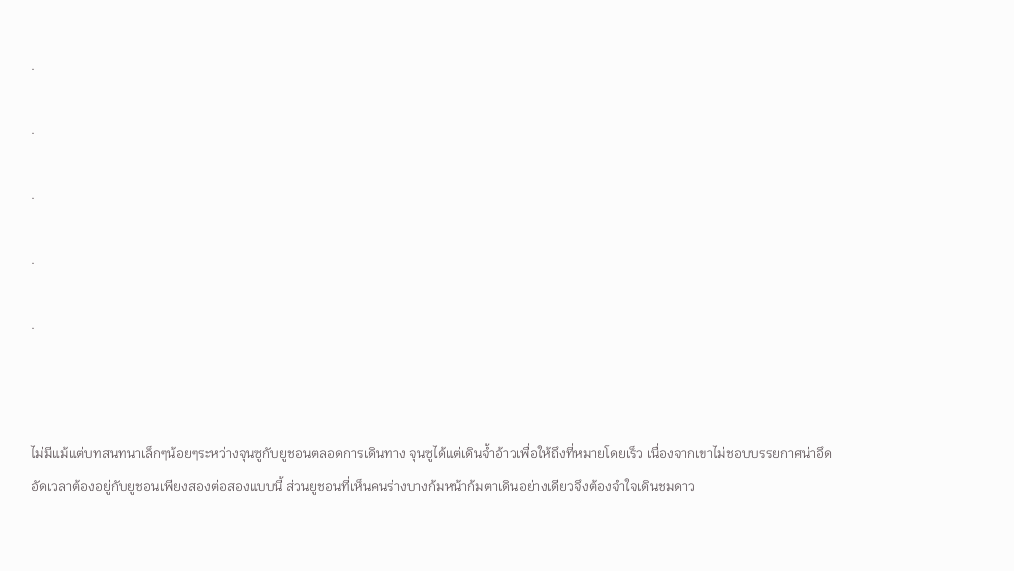.

.

.

.

.



ไม่มีแม้แต่บทสนทนาเล็กๆน้อยๆระหว่างจุนซูกับยูชอนตลอดการเดินทาง จุนซูได้แต่เดินจ้ำอ้าวเพื่อให้ถึงที่หมายโดยเร็ว เนื่องจากเขาไม่ชอบบรรยกาศน่าอึดอัดเวลาต้องอยู่กับยูชอนเพียงสองต่อสองแบบนี้ ส่วนยูชอนที่เห็นคนร่างบางก้มหน้าก้มตาเดินอย่างเดียวจึงต้องจำใจเดินชมดาว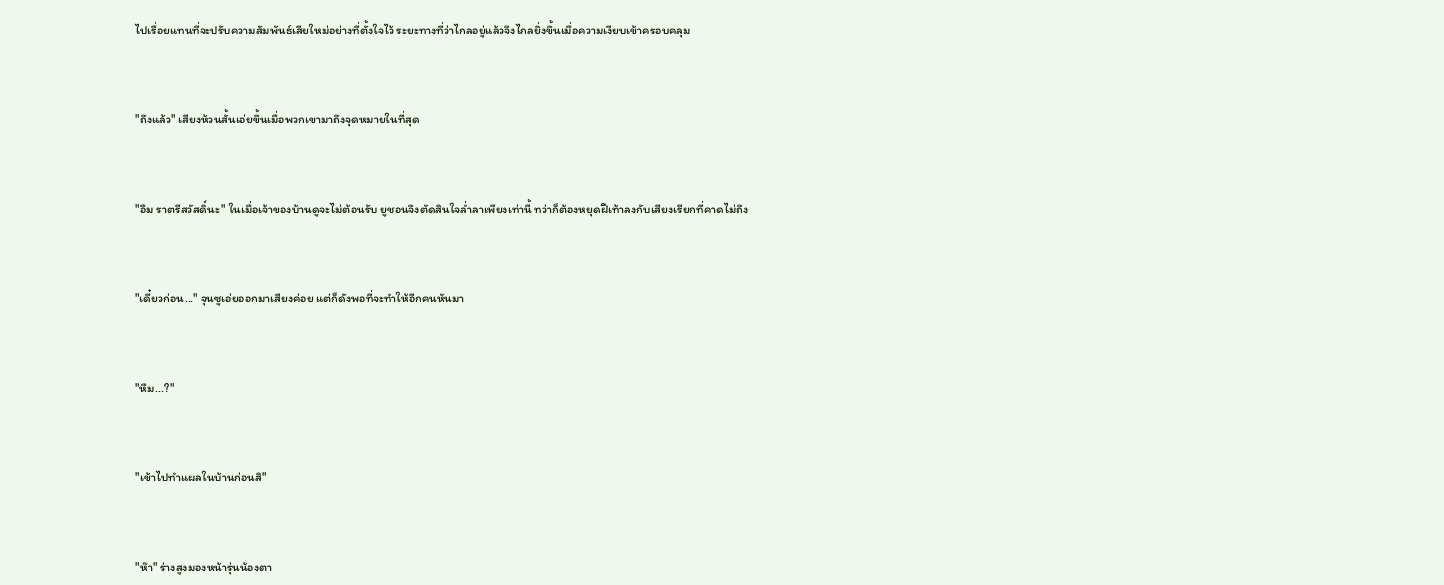ไปเรื่อยแทนที่จะปรับความสัมพันธ์เสียใหม่อย่างที่ตั้งใจไว้ ระยะทางที่ว่าไกลอยู่แล้วจึงไกลยิ่งขึ้นเมื่อความเงียบเข้าครอบคลุม



"ถึงแล้ว" เสียงห้วนสั้นเอ่ยขึ้นเมื่อพวกเขามาถึงจุดหมายในที่สุด



"อืม ราตรีสวัสดิ์นะ" ในเมื่อเจ้าของบ้านดูจะไม่ต้อนรับ ยูชอนจึงตัดสินใจล่ำลาเพียงเท่านี้ ทว่าก็ต้องหยุดฝีเท้าลงกับเสียงเรียกที่คาดไม่ถึง



"เดี๋ยวก่อน..." จุนซูเอ่ยออกมาเสียงค่อย แต่ก็ดังพอที่จะทำให้อีกคนหันมา



"หืม...?"



"เข้าไปทำแผลในบ้านก่อนสิ"



"ห๊า" ร่างสูงมองหน้ารุ่นน้องตา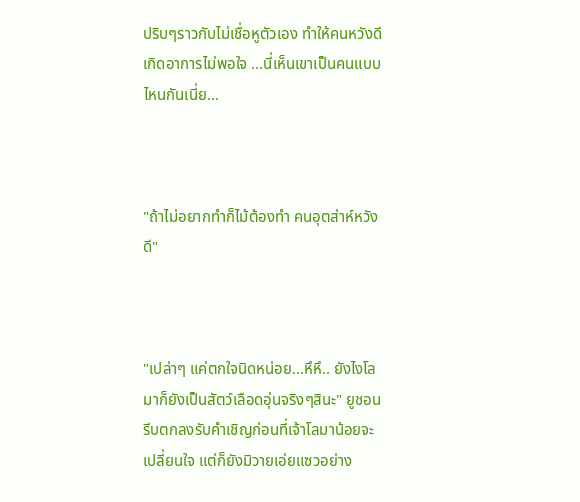ปริบๆราวกับไม่เชื่อหูตัวเอง ทำให้คนหวังดีเกิดอาการไม่พอใจ ...นี่เห็นเขาเป็นคนแบบไหนกันเนี่ย...



"ถ้าไม่อยากทำก็ไม้ต้องทำ คนอุตส่าห์หวังดี"



"เปล่าๆ แค่ตกใจนิดหน่อย...หึหึ.. ยังไงโลมาก็ยังเป็นสัตว์เลือดอุ่นจริงๆสินะ" ยูชอนรีบตกลงรับคำเชิญก่อนที่เจ้าโลมาน้อยจะเปลี่ยนใจ แต่ก็ยังมิวายเอ่ยแซวอย่าง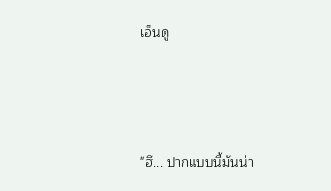เอ็นดู



"ฮึ... ปากแบบนี้มันน่า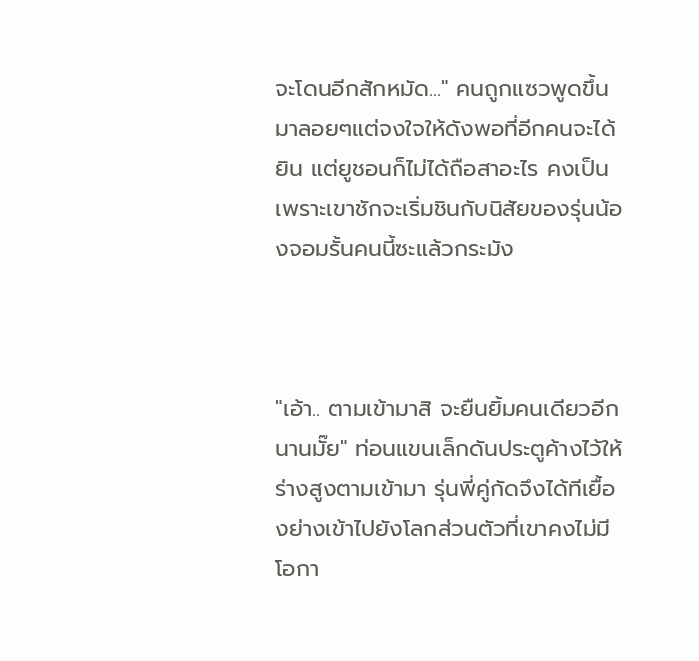จะโดนอีกสักหมัด..." คนถูกแซวพูดขึ้นมาลอยๆแต่จงใจให้ดังพอที่อีกคนจะได้ยิน แต่ยูชอนก็ไม่ได้ถือสาอะไร คงเป็นเพราะเขาชักจะเริ่มชินกับนิสัยของรุ่นน้องจอมรั้นคนนี้ซะแล้วกระมัง



"เอ้า.. ตามเข้ามาสิ จะยืนยิ้มคนเดียวอีกนานมั๊ย" ท่อนแขนเล็กดันประตูค้างไว้ให้ร่างสูงตามเข้ามา รุ่นพี่คู่กัดจึงได้ทีเยื้องย่างเข้าไปยังโลกส่วนตัวที่เขาคงไม่มีโอกา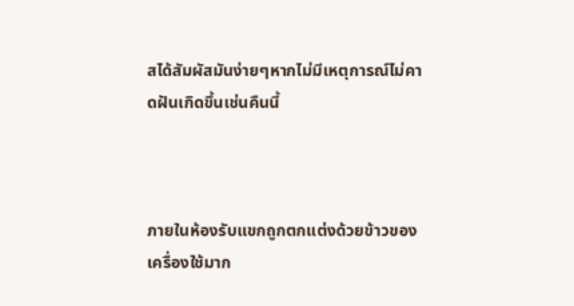สได้สัมผัสมันง่ายๆหากไม่มีเหตุการณ์ไม่คาดฝันเกิดขึ้นเช่นคืนนี้



ภายในห้องรับแขกถูกตกแต่งด้วยข้าวของเครื่องใช้มาก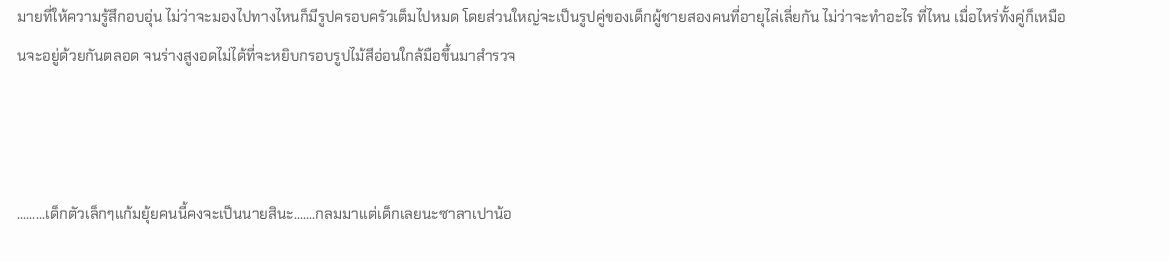มายที่ให้ความรู้สึกอบอุ่น ไม่ว่าจะมองไปทางไหนก็มีรูปครอบครัวเต็มไปหมด โดยส่วนใหญ่จะเป็นรูปคู่ของเด็กผู้ชายสองคนที่อายุไล่เลี่ยกัน ไม่ว่าจะทำอะไร ที่ไหน เมื่อไหร่ทั้งคู่ก็เหมือนจะอยู่ด้วยกันตลอด จนร่างสูงอดไม่ได้ที่จะหยิบกรอบรูปไม้สีอ่อนใกล้มือขึ้นมาสำรวจ



.........เด็กตัวเล็กๆแก้มยุ้ยคนนี้คงจะเป็นนายสินะ.......กลมมาแต่เด็กเลยนะซาลาเปาน้อ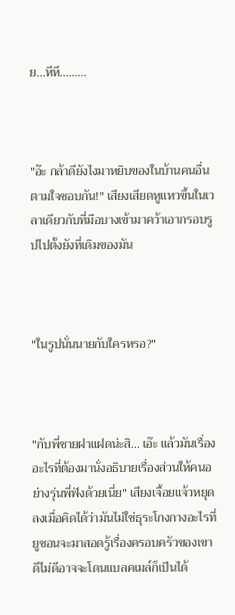ย...หึหึ.........



"อ๊ะ กล้าดียังไงมาหยิบของในบ้านคนอื่นตามใจชอบกัน!" เสียงเสียดหูแหวขึ้นในเวลาเดียวกับที่มือบางเข้ามาคว้าเอากรอบรูปไปตั้งยังที่เดิมของมัน



"ในรูปนั่นนายกับใครหรอ?"



"กับพี่ชายฝาแฝดน่ะสิ... เอ๊ะ แล้วมันเรื่องอะไรที่ต้องมานั่งอธิบายเรื่องส่วนให้คนอย่างรุ่นพี่ฟังด้วยเนี่ย" เสียงเจื้อยแจ้วหยุดลงเมื่อคิดได้ว่ามันไม่ใช่ธุระโกงกางอะไรที่ยูชอนจะมาสอดรู้เรื่องครอบครัวของเขา ดีไม่ดีอาจจะโดนแบลคเมล์ก็เป็นได้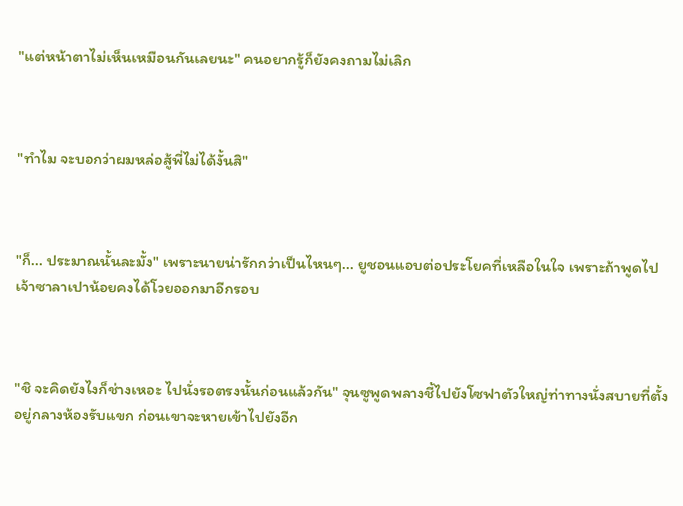"แต่หน้าตาไม่เห็นเหมือนกันเลยนะ" คนอยากรู้ก็ยังคงถามไม่เลิก



"ทำไม จะบอกว่าผมหล่อสู้พี่ไม่ได้งั้นสิ"



"ก็... ประมาณนั้นละมั้ง" เพราะนายน่ารักกว่าเป็นไหนๆ... ยูชอนแอบต่อประโยคที่เหลือในใจ เพราะถ้าพูดไปเจ้าซาลาเปาน้อยคงได้โวยออกมาอีกรอบ



"ชิ จะคิดยังไงก็ช่างเหอะ ไปนั่งรอตรงนั้นก่อนแล้วกัน" จุนซูพูดพลางชี้ไปยังโซฟาตัวใหญ่ท่าทางนั่งสบายที่ตั้งอยู่กลางห้องรับแขก ก่อนเขาจะหายเข้าไปยังอีก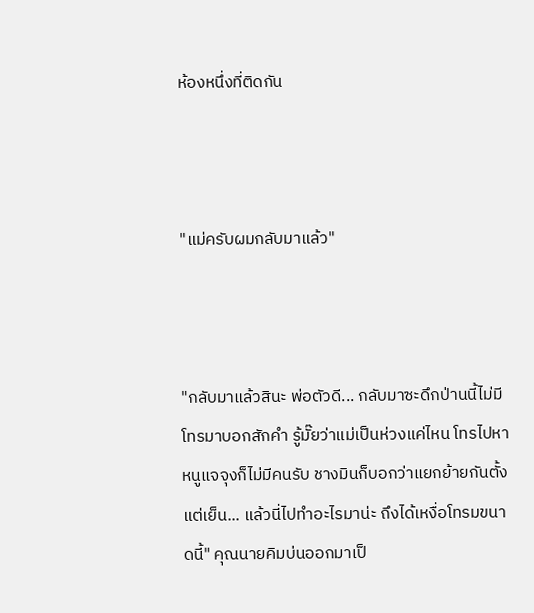ห้องหนึ่งที่ติดกัน



"แม่ครับผมกลับมาแล้ว"



"กลับมาแล้วสินะ พ่อตัวดี... กลับมาซะดึกป่านนี้ไม่มีโทรมาบอกสักคำ รู้มั๊ยว่าแม่เป็นห่วงแค่ไหน โทรไปหาหนูแจจุงก็ไม่มีคนรับ ชางมินก็บอกว่าแยกย้ายกันตั้งแต่เย็น... แล้วนี่ไปทำอะไรมาน่ะ ถึงได้เหงื่อโทรมขนาดนี้" คุณนายคิมบ่นออกมาเป็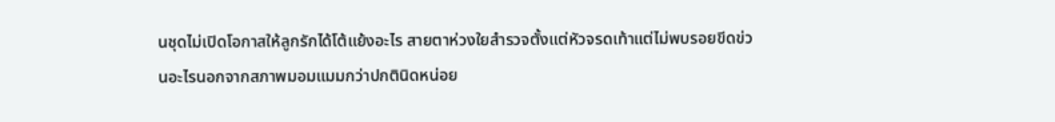นชุดไม่เปิดโอกาสให้ลูกรักได้โต้แย้งอะไร สายตาห่วงใยสำรวจตั้งแต่หัวจรดเท้าแต่ไม่พบรอยขีดข่วนอะไรนอกจากสภาพมอมแมมกว่าปกตินิดหน่อย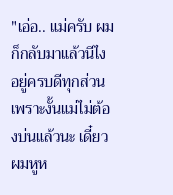"เอ่อ.. แม่ครับ ผมก็กลับมาแล้วนีไง อยู่ครบดีทุกส่วน เพราะงั้นแม่ไม่ต้องบ่นแล้วนะ เดี๋ยวผมหูห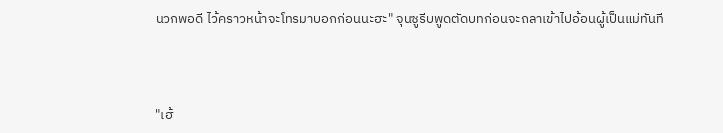นวกพอดี ไว้คราวหน้าจะโทรมาบอกก่อนนะฮะ" จุนซูรีบพูดตัดบทก่อนจะถลาเข้าไปอ้อนผู้เป็นแม่ทันที



"เฮ้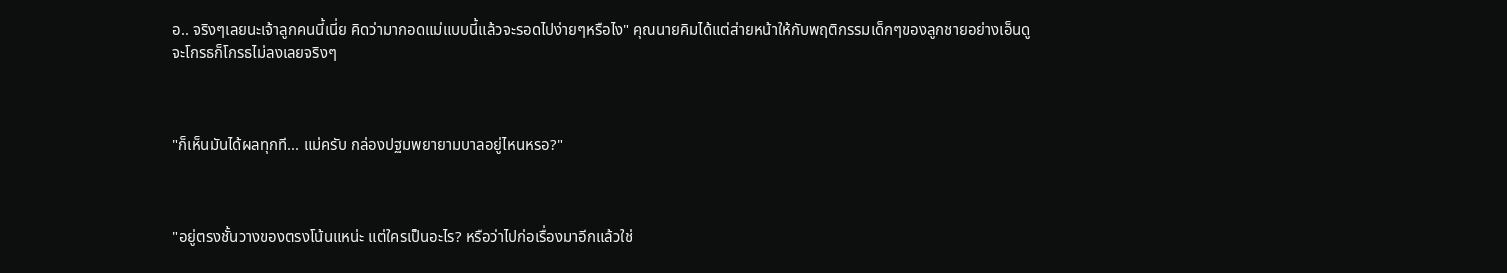อ.. จริงๆเลยนะเจ้าลูกคนนี้เนี่ย คิดว่ามากอดแม่แบบนี้แล้วจะรอดไปง่ายๆหรือไง" คุณนายคิมได้แต่ส่ายหน้าให้กับพฤติกรรมเด็กๆของลูกชายอย่างเอ็นดู จะโกรธก็โกรธไม่ลงเลยจริงๆ



"ก็เห็นมันได้ผลทุกที... แม่ครับ กล่องปฐมพยายามบาลอยู่ไหนหรอ?"



"อยู่ตรงชั้นวางของตรงโน้นแหน่ะ แต่ใครเป็นอะไร? หรือว่าไปก่อเรื่องมาอีกแล้วใช่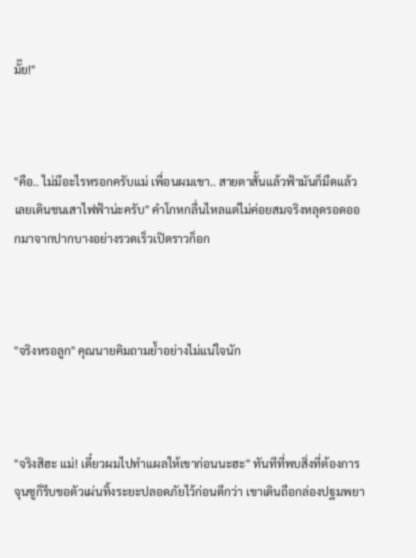มั๊ย!"



"คือ.. ไม่มีอะไรหรอกครับแม่ เพื่อนผมเขา.. สายตาสั้นแล้วฟ้ามันก็มืดแล้ว เลยเดินชนเสาไฟฟ้าน่ะครับ" คำโกหกลื่นไหลแต่ไม่ค่อยสมจริงหลุดรอดออกมาจากปากบางอย่างรวดเร็วเปิดราวก็อก



"จริงหรอลูก" คุณนายคิมถามย้ำอย่างไม่แน่ใจนัก



"จริงสิฮะ แม่! เดี๋ยวผมไปทำแผลให้เขาก่อนนะฮะ" ทันทีที่พบสิ่งที่ต้องการ จุนซูก็รีบขอตัวเผ่นทิ้งระยะปลอดภัยไว้ก่อนดีกว่า เขาเดินถือกล่องปฐมพยา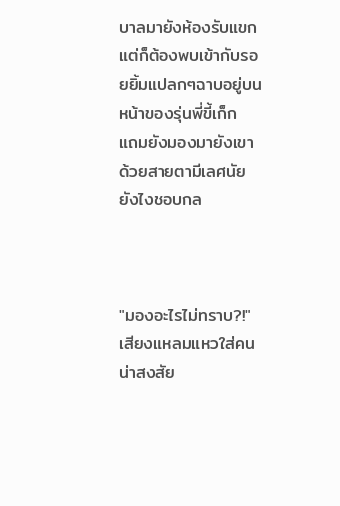บาลมายังห้องรับแขกแต่ก็ต้องพบเข้ากับรอยยิ้มแปลกๆฉาบอยู่บนหน้าของรุ่นพี่ขี้เก็ก แถมยังมองมายังเขาด้วยสายตามีเลศนัยยังไงชอบกล



"มองอะไรไม่ทราบ?!" เสียงแหลมแหวใส่คนน่าสงสัย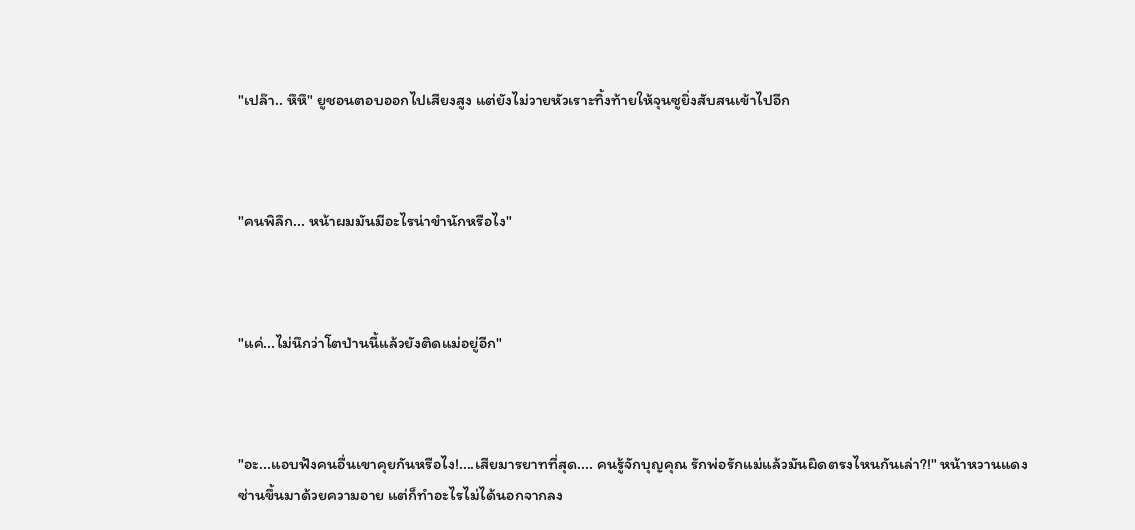"เปล๊า.. หึหึ" ยูชอนตอบออกไปเสียงสูง แต่ยังไม่วายหัวเราะทิ้งท้ายให้จุนซูยิ่งสับสนเข้าไปอีก



"คนพิลึก... หน้าผมมันมีอะไรน่าขำนักหรือไง"



"แค่...ไม่นึกว่าโตป่านนี้แล้วยังติดแม่อยู่อีก"



"อะ...แอบฟังคนอื่นเขาคุยกันหรือไง!....เสียมารยาทที่สุด.... คนรู้จักบุญคุณ รักพ่อรักแม่แล้วมันผิดตรงไหนกันเล่า?!" หน้าหวานแดงซ่านขึ้นมาด้วยความอาย แต่ก็ทำอะไรไม่ได้นอกจากลง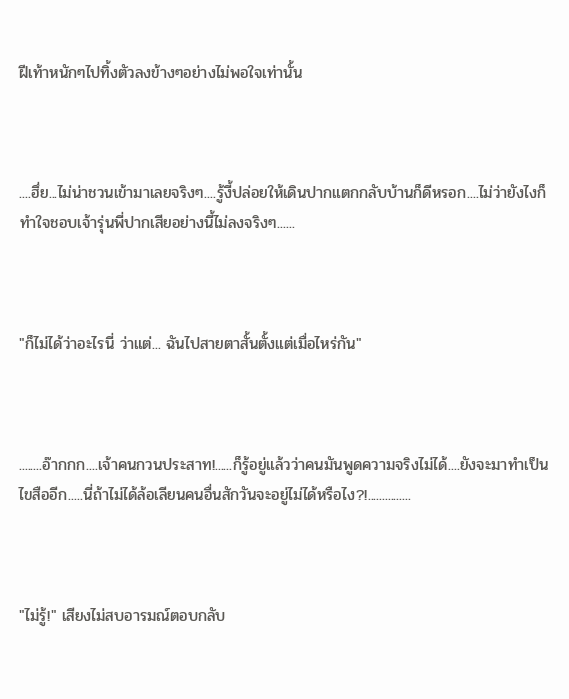ฝีเท้าหนักๆไปทิ้งตัวลงข้างๆอย่างไม่พอใจเท่านั้น



....ฮึ่ย...ไม่น่าชวนเข้ามาเลยจริงๆ....รู้งี้ปล่อยให้เดินปากแตกกลับบ้านก็ดีหรอก....ไม่ว่ายังไงก็ทำใจชอบเจ้ารุ่นพี่ปากเสียอย่างนี้ไม่ลงจริงๆ......



"ก็ไม่ได้ว่าอะไรนี่ ว่าแต่... ฉันไปสายตาสั้นตั้งแต่เมื่อไหร่กัน"



........อ๊ากกก....เจ้าคนกวนประสาท!......ก็รู้อยู่แล้วว่าคนมันพูดความจริงไม่ได้....ยังจะมาทำเป็นไขสืออีก.....นี่ถ้าไม่ได้ล้อเลียนคนอื่นสักวันจะอยู่ไม่ได้หรือไง?!...............



"ไม่รู้!" เสียงไม่สบอารมณ์ตอบกลับ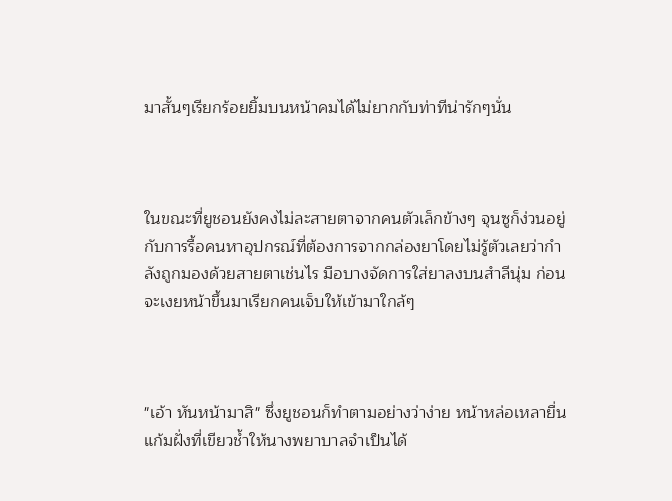มาสั้นๆเรียกร้อยยิ้มบนหน้าคมได้ไม่ยากกับท่าทีน่ารักๆนั่น



ในขณะที่ยูชอนยังคงไม่ละสายตาจากคนตัวเล็กข้างๆ จุนซูก็ง่วนอยู่กับการรื้อคนหาอุปกรณ์ที่ต้องการจากกล่องยาโดยไม่รู้ตัวเลยว่ากำลังถูกมองด้วยสายตาเช่นไร มือบางจัดการใส่ยาลงบนสำลีนุ่ม ก่อนจะเงยหน้าขึ้นมาเรียกคนเจ็บให้เข้ามาใกล้ๆ



"เอ้า หันหน้ามาสิ" ซึ่งยูชอนก็ทำตามอย่างว่าง่าย หน้าหล่อเหลายื่นแก้มฝั่งที่เขียวช้ำให้นางพยาบาลจำเป็นได้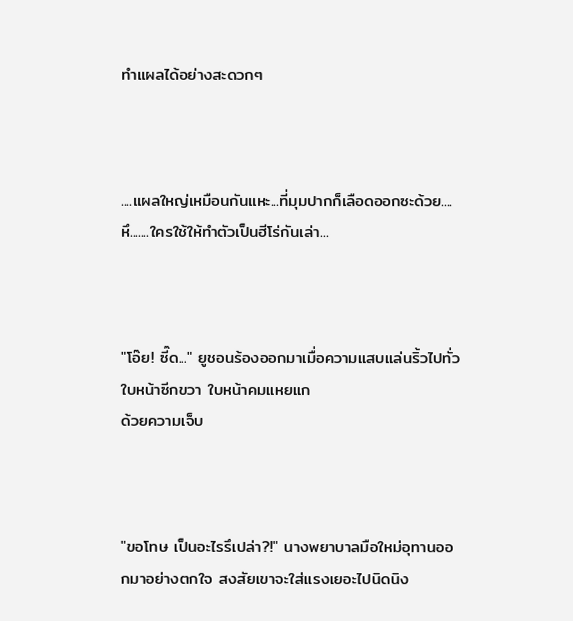ทำแผลได้อย่างสะดวกๆ



....แผลใหญ่เหมือนกันแหะ...ที่มุมปากก็เลือดออกซะด้วย....หึ.......ใครใช้ให้ทำตัวเป็นฮีโร่กันเล่า...



"โอ๊ย! ซี๊ด..." ยูชอนร้องออกมาเมื่อความแสบแล่นริ้วไปทั่วใบหน้าซีกขวา ใบหน้าคมแหยแก
ด้วยความเจ็บ



"ขอโทษ เป็นอะไรรึเปล่า?!" นางพยาบาลมือใหม่อุทานออกมาอย่างตกใจ สงสัยเขาจะใส่แรงเยอะไปนิดนิง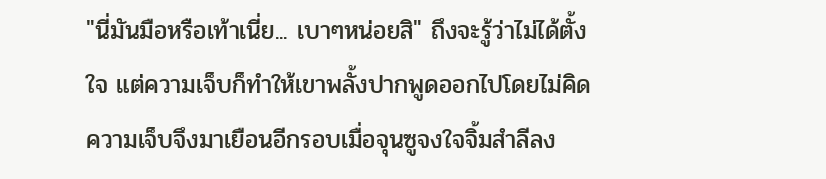"นี่มันมือหรือเท้าเนี่ย... เบาๆหน่อยสิ" ถึงจะรู้ว่าไม่ได้ตั้งใจ แต่ความเจ็บก็ทำให้เขาพลั้งปากพูดออกไปโดยไม่คิด ความเจ็บจึงมาเยือนอีกรอบเมื่อจุนซูจงใจจิ้มสำลีลง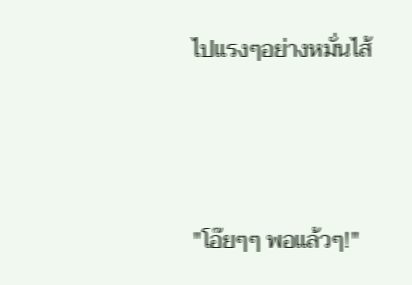ไปแรงๆอย่างหมั่นไส้



"โอ๊ยๆๆ พอแล้วๆ!"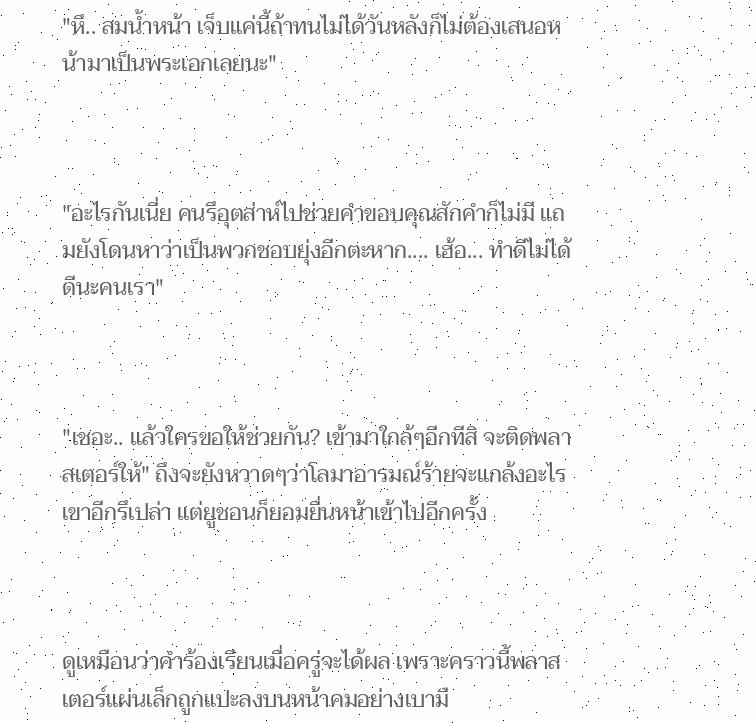"หึ.. สมน้ำหน้า เจ็บแค่นี้ถ้าทนไม่ได้วันหลังก็ไม่ต้องเสนอหน้ามาเป็นพระเอกเลยนะ"



"อะไรกันเนี่ย คนรึอุตส่าห์ไปช่วยคำขอบคุณสักคำก็ไม่มี แถมยังโดนหาว่าเป็นพวกชอบยุ่งอีกตะหาก.... เฮ้อ... ทำดีไม่ได้ดีนะคนเรา"



"เชอะ.. แล้วใครขอให้ช่วยกัน? เข้ามาใกล้ๆอีกทีสิ จะติดพลาสเตอร์ให้" ถึงจะยังหวาดๆว่าโลมาอารมณ์ร้ายจะแกล้งอะไรเขาอีกรึเปล่า แต่ยูชอนก็ยอมยื่นหน้าเข้าไปอีกครั้ง



ดูเหมือนว่าคำร้องเรียนเมื่อครู่จะได้ผล เพราะคราวนี้พลาสเตอร์แผ่นเล็กถูกแปะลงบนหน้าคมอย่างเบามื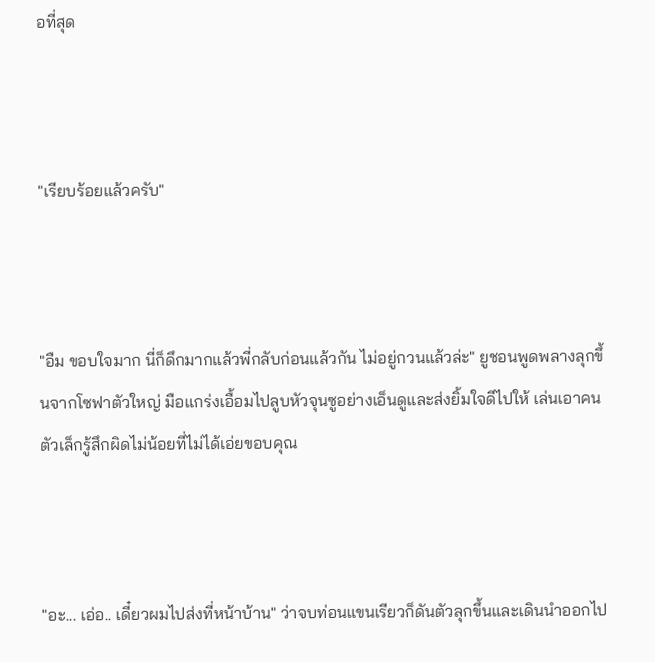อที่สุด



"เรียบร้อยแล้วครับ"



"อืม ขอบใจมาก นี่ก็ดึกมากแล้วพี่กลับก่อนแล้วกัน ไม่อยู่กวนแล้วล่ะ" ยูชอนพูดพลางลุกขึ้นจากโซฟาตัวใหญ่ มือแกร่งเอื้อมไปลูบหัวจุนซูอย่างเอ็นดูและส่งยิ้มใจดีไปให้ เล่นเอาคนตัวเล็กรู้สึกผิดไม่น้อยที่ไม่ได้เอ่ยขอบคุณ



"อะ... เอ่อ.. เดี๋ยวผมไปส่งที่หน้าบ้าน" ว่าจบท่อนแขนเรียวก็ดันตัวลุกขึ้นและเดินนำออกไป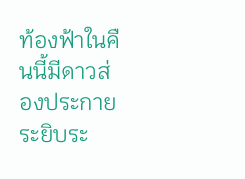ท้องฟ้าในคืนนี้มีดาวส่องประกายระยิบระ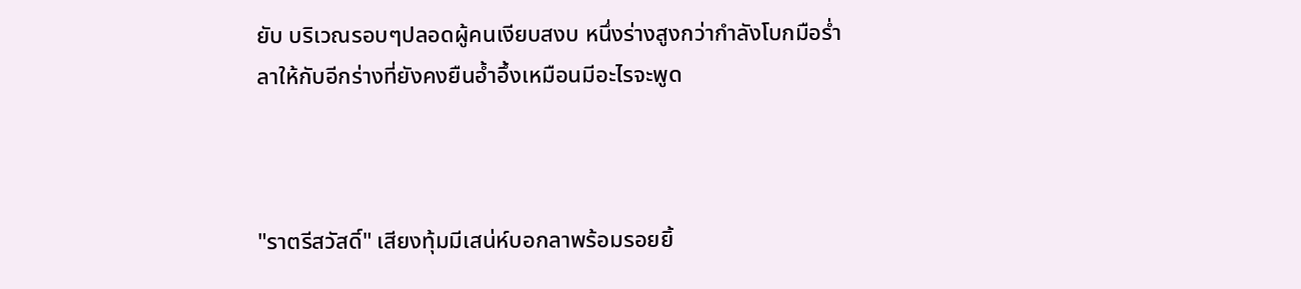ยับ บริเวณรอบๆปลอดผู้คนเงียบสงบ หนึ่งร่างสูงกว่ากำลังโบกมือร่ำลาให้กับอีกร่างที่ยังคงยืนอ้ำอึ้งเหมือนมีอะไรจะพูด



"ราตรีสวัสดิ์" เสียงทุ้มมีเสน่ห์บอกลาพร้อมรอยยิ้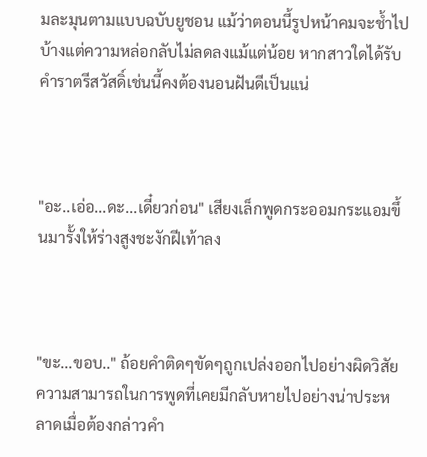มละมุนตามแบบฉบับยูชอน แม้ว่าตอนนี้รูปหน้าคมจะช้ำไปบ้างแต่ความหล่อกลับไม่ลดลงแม้แต่น้อย หากสาวใดได้รับคำราตรีสวัสดิ์เช่นนี้คงต้องนอนฝันดีเป็นแน่



"อะ..เอ่อ...ดะ...เดี๋ยวก่อน" เสียงเล็กพูดกระออมกระแอมขึ้นมารั้งให้ร่างสูงชะงักฝีเท้าลง



"ขะ...ขอบ.." ถ้อยคำติดๆขัดๆถูกเปล่งออกไปอย่างผิดวิสัย ความสามารถในการพูดที่เคยมีกลับหายไปอย่างน่าประหลาดเมื่อต้องกล่าวคำ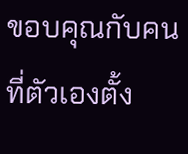ขอบคุณกับคนที่ตัวเองตั้ง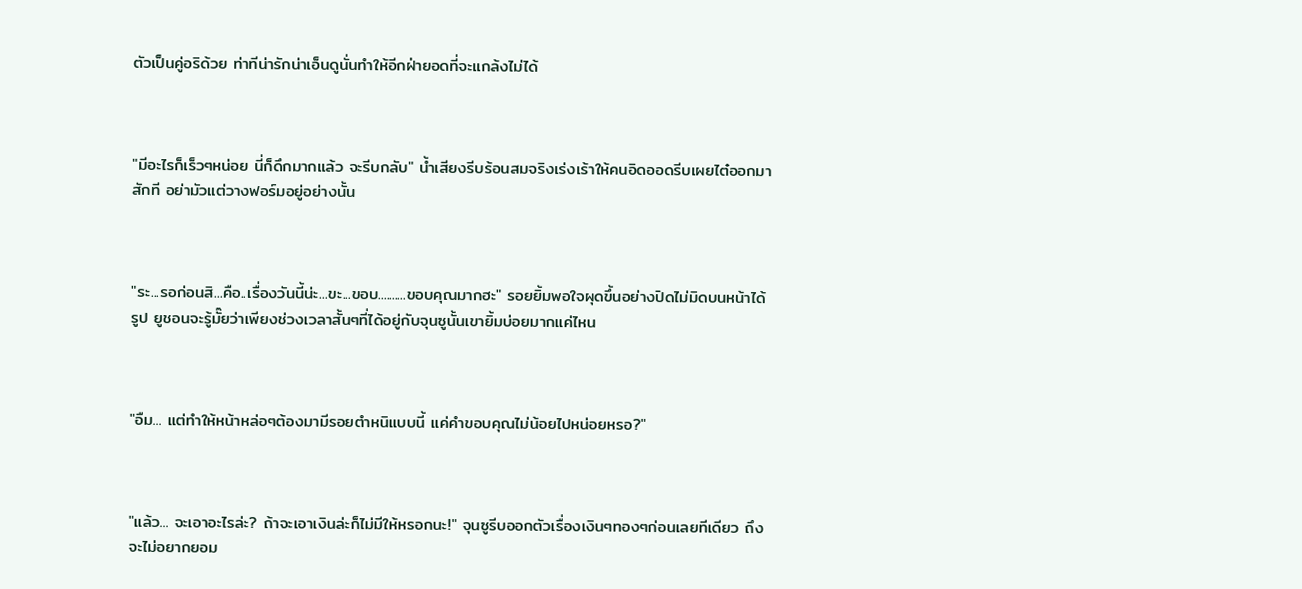ตัวเป็นคู่อริด้วย ท่าทีน่ารักน่าเอ็นดูนั่นทำให้อีกฝ่ายอดที่จะแกล้งไม่ได้



"มีอะไรก็เร็วๆหน่อย นี่ก็ดึกมากแล้ว จะรีบกลับ" น้ำเสียงรีบร้อนสมจริงเร่งเร้าให้คนอิดออดรีบเผยไต๋ออกมาสักที อย่ามัวแต่วางฟอร์มอยู่อย่างนั้น



"ระ...รอก่อนสิ...คือ..เรื่องวันนี้น่ะ...ขะ...ขอบ..........ขอบคุณมากฮะ" รอยยิ้มพอใจผุดขึ้นอย่างปิดไม่มิดบนหน้าได้รูป ยูชอนจะรู้มั๊ยว่าเพียงช่วงเวลาสั้นๆที่ได้อยู่กับจุนซูนั้นเขายิ้มบ่อยมากแค่ไหน



"อืม... แต่ทำให้หน้าหล่อๆต้องมามีรอยตำหนิแบบนี้ แค่คำขอบคุณไม่น้อยไปหน่อยหรอ?"



"แล้ว... จะเอาอะไรล่ะ? ถ้าจะเอาเงินล่ะก็ไม่มีให้หรอกนะ!" จุนซูรีบออกตัวเรื่องเงินๆทองๆก่อนเลยทีเดียว ถึงจะไม่อยากยอม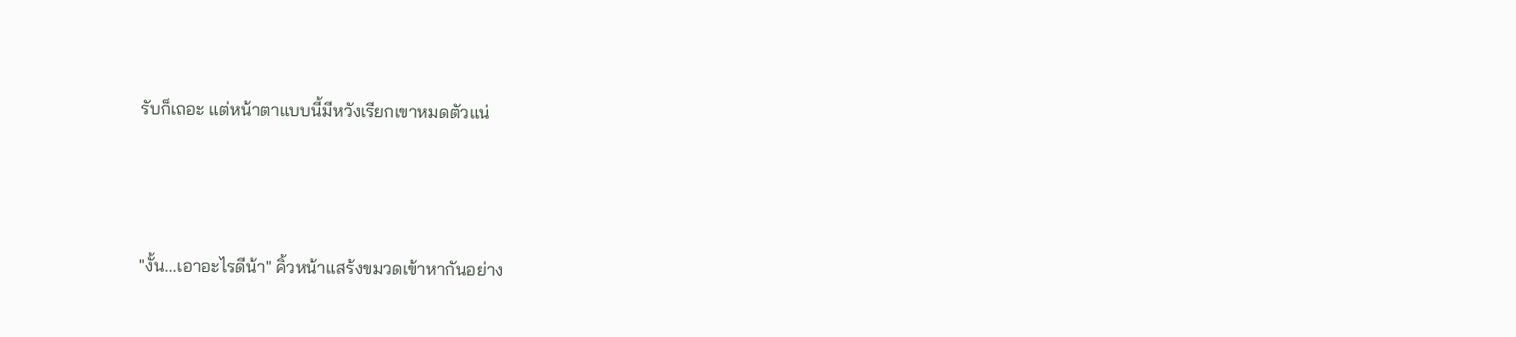รับก็เถอะ แต่หน้าตาแบบนี้มีหวังเรียกเขาหมดตัวแน่



"งั้น...เอาอะไรดีน้า" คิ้วหน้าแสร้งขมวดเข้าหากันอย่าง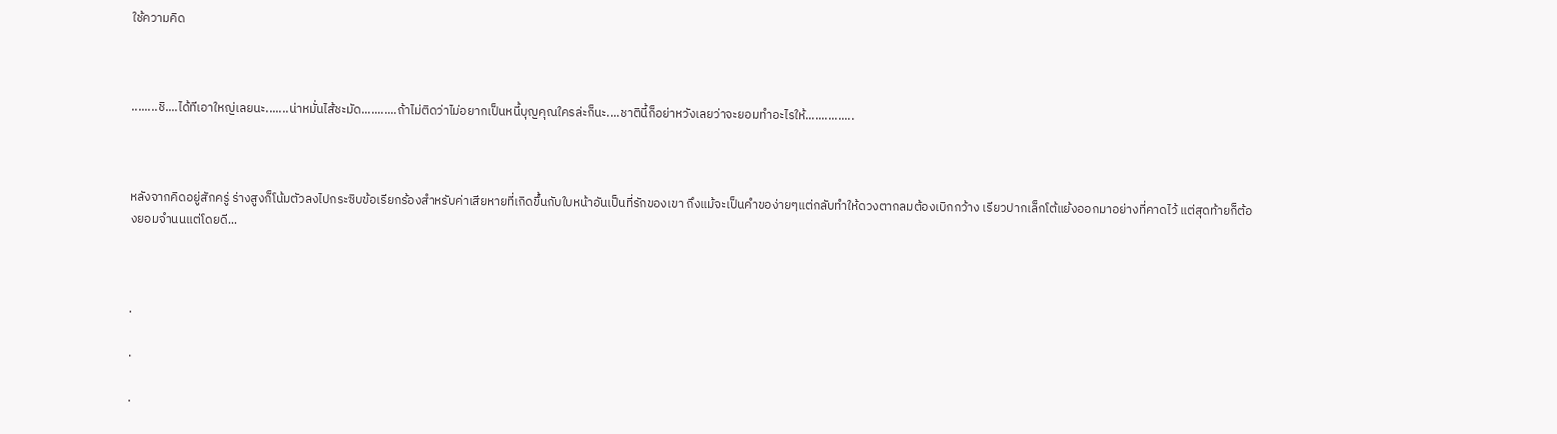ใช้ความคิด



........ชิ....ได้ทีเอาใหญ่เลยนะ.......น่าหมั่นไส้ชะมัด...........ถ้าไม่ติดว่าไม่อยากเป็นหนี้บุญคุณใครล่ะก็นะ....ชาตินี้ก็อย่าหวังเลยว่าจะยอมทำอะไรให้...............



หลังจากคิดอยู่สักครู่ ร่างสูงก็โน้มตัวลงไปกระซิบข้อเรียกร้องสำหรับค่าเสียหายที่เกิดขึ้นกับใบหน้าอันเป็นที่รักของเขา ถึงแม้จะเป็นคำของ่ายๆแต่กลับทำให้ดวงตากลมต้องเบิกกว้าง เรียวปากเล็กโต้แย้งออกมาอย่างที่คาดไว้ แต่สุดท้ายก็ต้องยอมจำนนแต่โดยดี...



.

.

.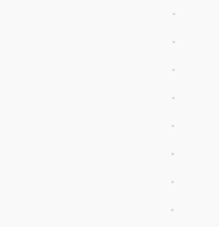.

.

.

.

.

.

.

.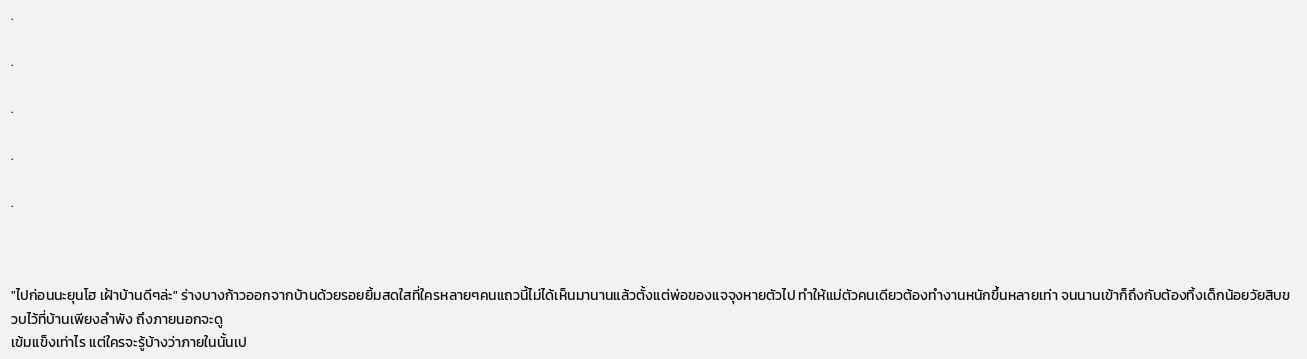.

.

.

.

.



"ไปก่อนนะยุนโฮ เฝ้าบ้านดีๆล่ะ" ร่างบางก้าวออกจากบ้านด้วยรอยยิ้มสดใสที่ใครหลายๆคนแถวนี้ไม่ได้เห็นมานานแล้วตั้งแต่พ่อของแจจุงหายตัวไป ทำให้แม่ตัวคนเดียวต้องทำงานหนักขึ้นหลายเท่า จนนานเข้าก็ถึงกับต้องทิ้งเด็กน้อยวัยสิบขวบไว้ที่บ้านเพียงลำพัง ถึงภายนอกจะดู
เข้มแข็งเท่าไร แต่ใครจะรู้บ้างว่าภายในนั้นเป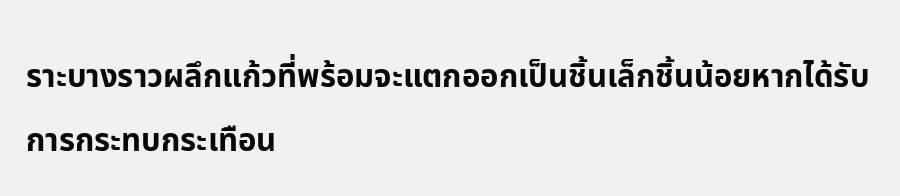ราะบางราวผลึกแก้วที่พร้อมจะแตกออกเป็นชิ้นเล็กชิ้นน้อยหากได้รับการกระทบกระเทือน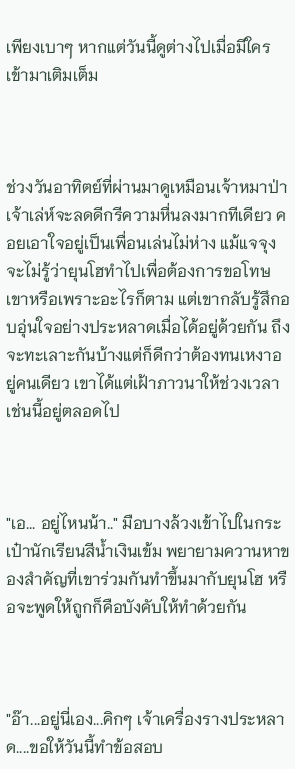เพียงเบาๆ หากแต่วันนี้ดูต่างไปเมื่อมีใครเข้ามาเติมเต็ม



ช่วงวันอาทิตย์ที่ผ่านมาดูเหมือนเจ้าหมาป่าเจ้าเล่ห์จะลดดีกรีความหื่นลงมากทีเดียว คอยเอาใจอยู่เป็นเพื่อนเล่นไม่ห่าง แม้แจจุงจะไม่รู้ว่ายุนโฮทำไปเพื่อต้องการขอโทษเขาหรือเพราะอะไรก็ตาม แต่เขากลับรู้สึกอบอุ่นใจอย่างประหลาดเมื่อได้อยู่ด้วยกัน ถึงจะทะเลาะกันบ้างแต่ก็ดีกว่าต้องทนเหงาอยู่คนเดียว เขาได้แต่เฝ้าภาวนาให้ช่วงเวลาเช่นนี้อยู่ตลอดไป



"เอ... อยู่ไหนน้า.." มือบางล้วงเข้าไปในกระเป๋านักเรียนสีน้ำเงินเข้ม พยายามควานหาของสำคัญที่เขาร่วมกันทำขึ้นมากับยุนโฮ หรือจะพูดให้ถูกก็คือบังคับให้ทำด้วยกัน



"อ๊า...อยู่นี่เอง...คิกๆ เจ้าเครื่องรางประหลาด....ขอให้วันนี้ทำข้อสอบ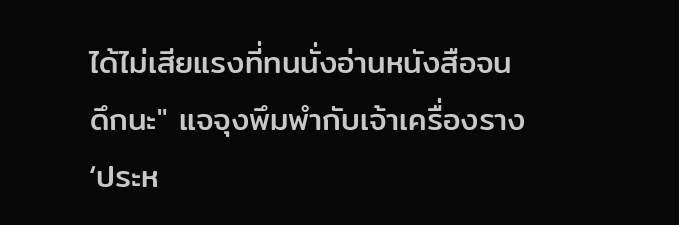ได้ไม่เสียแรงที่ทนนั่งอ่านหนังสือจนดึกนะ" แจจุงพึมพำกับเจ้าเครื่องราง ‘ประห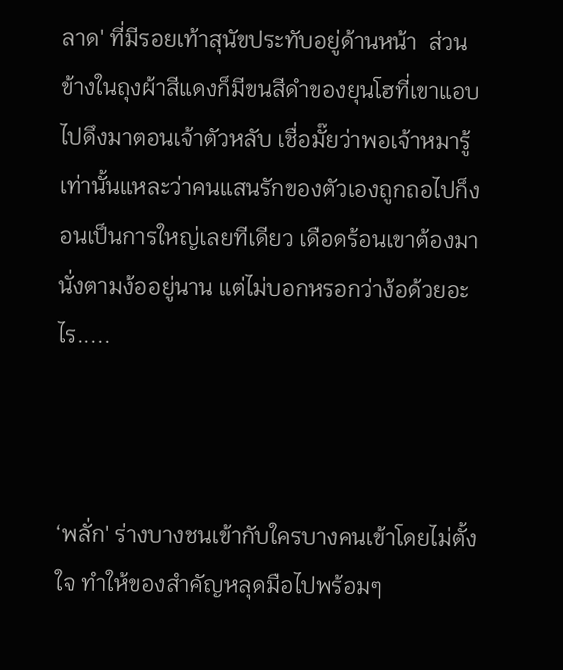ลาด' ที่มีรอยเท้าสุนัขประทับอยู่ด้านหน้า  ส่วนข้างในถุงผ้าสีแดงก็มีขนสีดำของยุนโฮที่เขาแอบไปดึงมาตอนเจ้าตัวหลับ เชื่อมั๊ยว่าพอเจ้าหมารู้เท่านั้นแหละว่าคนแสนรักของตัวเองถูกถอไปก็งอนเป็นการใหญ่เลยทีเดียว เดือดร้อนเขาต้องมานั่งตามง้ออยู่นาน แต่ไม่บอกหรอกว่าง้อด้วยอะไร.....



‘พลั่ก' ร่างบางชนเข้ากับใครบางคนเข้าโดยไม่ตั้งใจ ทำให้ของสำคัญหลุดมือไปพร้อมๆ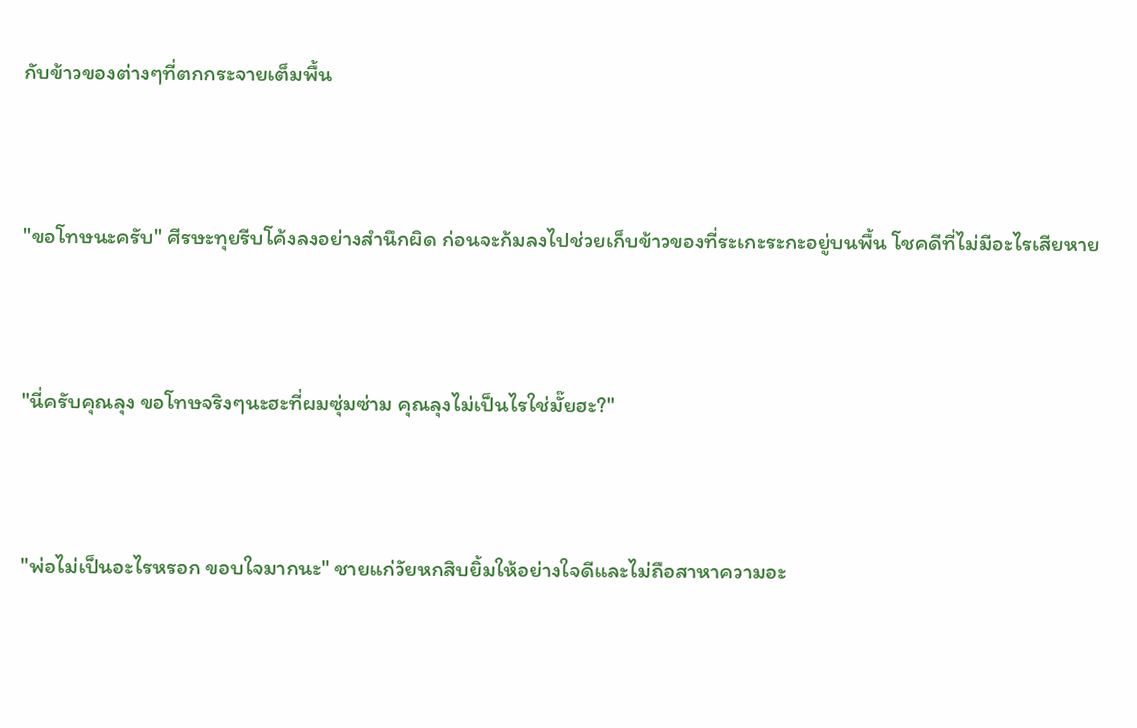กับข้าวของต่างๆที่ตกกระจายเต็มพื้น



"ขอโทษนะครับ" ศีรษะทุยรีบโค้งลงอย่างสำนึกผิด ก่อนจะก้มลงไปช่วยเก็บข้าวของที่ระเกะระกะอยู่บนพื้น โชคดีที่ไม่มีอะไรเสียหาย



"นี่ครับคุณลุง ขอโทษจริงๆนะฮะที่ผมซุ่มซ่าม คุณลุงไม่เป็นไรใช่มั๊ยฮะ?"



"พ่อไม่เป็นอะไรหรอก ขอบใจมากนะ" ชายแก่วัยหกสิบยิ้มให้อย่างใจดีและไม่ถือสาหาความอะ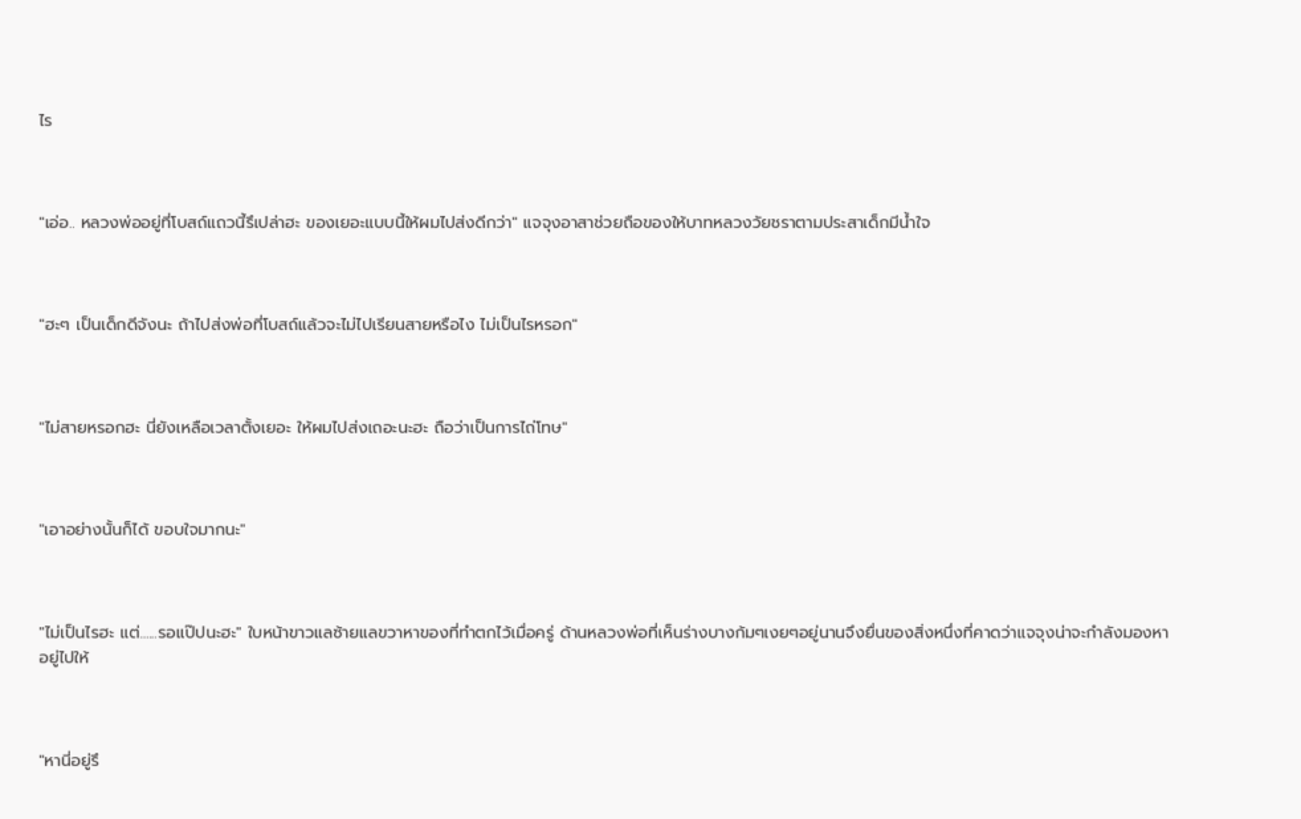ไร



"เอ่อ.. หลวงพ่ออยู่ที่โบสถ์แถวนี้รึเปล่าฮะ ของเยอะแบบนี้ให้ผมไปส่งดีกว่า" แจจุงอาสาช่วยถือของให้บาทหลวงวัยชราตามประสาเด็กมีน้ำใจ



"ฮะๆ เป็นเด็กดีจังนะ ถ้าไปส่งพ่อที่โบสถ์แล้วจะไม่ไปเรียนสายหรือไง ไม่เป็นไรหรอก"



"ไม่สายหรอกฮะ นี่ยังเหลือเวลาตั้งเยอะ ให้ผมไปส่งเถอะนะฮะ ถือว่าเป็นการไถ่โทษ"



"เอาอย่างนั้นก็ได้ ขอบใจมากนะ"



"ไม่เป็นไรฮะ แต่......รอแป๊ปนะฮะ" ใบหน้าขาวแลซ้ายแลขวาหาของที่ทำตกไว้เมื่อครู่ ด้านหลวงพ่อที่เห็นร่างบางก้มๆเงยๆอยู่นานจึงยื่นของสิ่งหนึ่งที่คาดว่าแจจุงน่าจะกำลังมองหาอยู่ไปให้



"หานี่อยู่รึ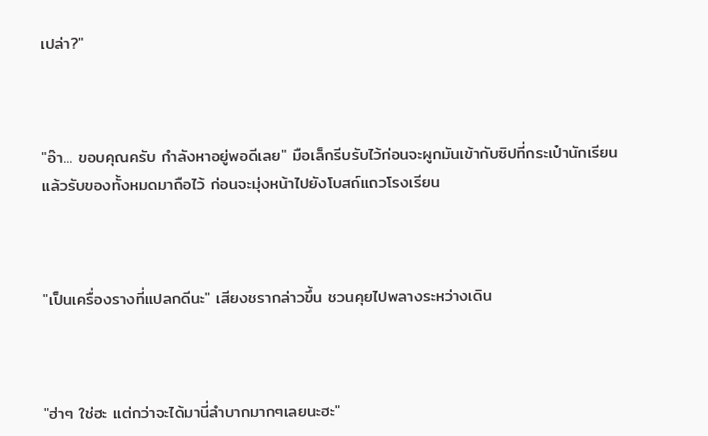เปล่า?"



"อ๊า... ขอบคุณครับ กำลังหาอยู่พอดีเลย" มือเล็กรีบรับไว้ก่อนจะผูกมันเข้ากับซิปที่กระเป๋านักเรียนแล้วรับของทั้งหมดมาถือไว้ ก่อนจะมุ่งหน้าไปยังโบสถ์แถวโรงเรียน



"เป็นเครื่องรางที่แปลกดีนะ" เสียงชรากล่าวขึ้น ชวนคุยไปพลางระหว่างเดิน



"ฮ่าๆ ใช่ฮะ แต่กว่าจะได้มานี่ลำบากมากๆเลยนะฮะ"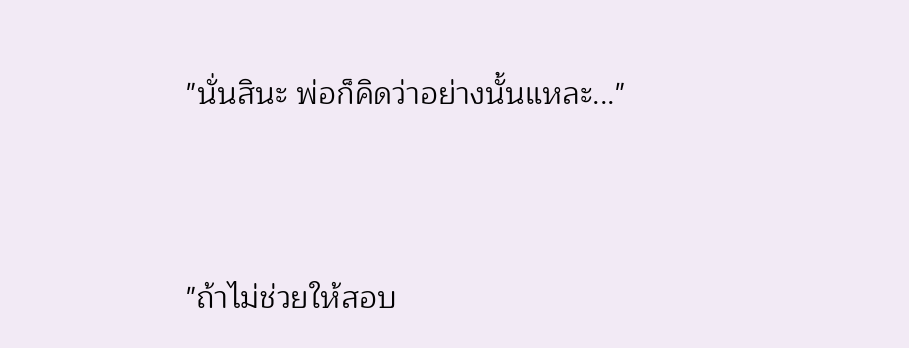"นั่นสินะ พ่อก็คิดว่าอย่างนั้นแหละ..."



"ถ้าไม่ช่วยให้สอบ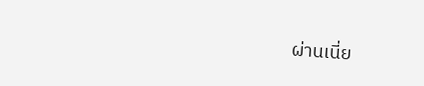ผ่านเนี่ย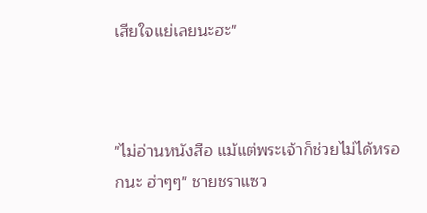เสียใจแย่เลยนะฮะ"



"ไม่อ่านหนังสือ แม้แต่พระเจ้าก็ช่วยไม่ได้หรอกนะ ฮ่าๆๆ" ชายชราแซว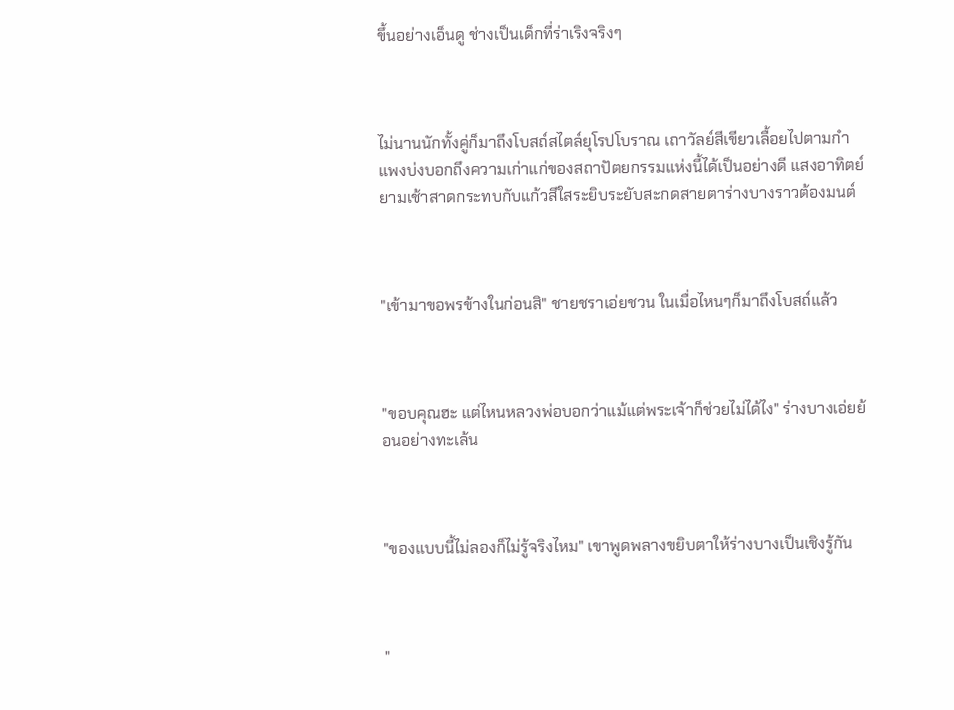ขึ้นอย่างเอ็นดู ช่างเป็นเด็กที่ร่าเริงจริงๆ



ไม่นานนักทั้งคู่ก็มาถึงโบสถ์สไตล์ยุโรปโบราณ เถาวัลย์สีเขียวเลื้อยไปตามกำแพงบ่งบอกถึงความเก่าแก่ของสถาปัตยกรรมแห่งนี้ได้เป็นอย่างดี แสงอาทิตย์ยามเช้าสาดกระทบกับแก้วสีใสระยิบระยับสะกดสายตาร่างบางราวต้องมนต์



"เข้ามาขอพรข้างในก่อนสิ" ชายชราเอ่ยชวน ในเมื่อไหนๆก็มาถึงโบสถ์แล้ว



"ขอบคุณฮะ แต่ไหนหลวงพ่อบอกว่าแม้แต่พระเจ้าก็ช่วยไม่ได้ไง" ร่างบางเอ่ยย้อนอย่างทะเล้น



"ของแบบนี้ไม่ลองก็ไม่รู้จริงไหม" เขาพูดพลางขยิบตาให้ร่างบางเป็นเชิงรู้กัน



"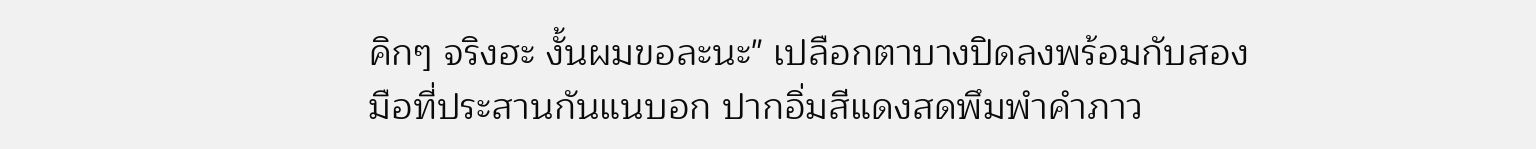คิกๆ จริงฮะ งั้นผมขอละนะ" เปลือกตาบางปิดลงพร้อมกับสองมือที่ประสานกันแนบอก ปากอิ่มสีแดงสดพึมพำคำภาว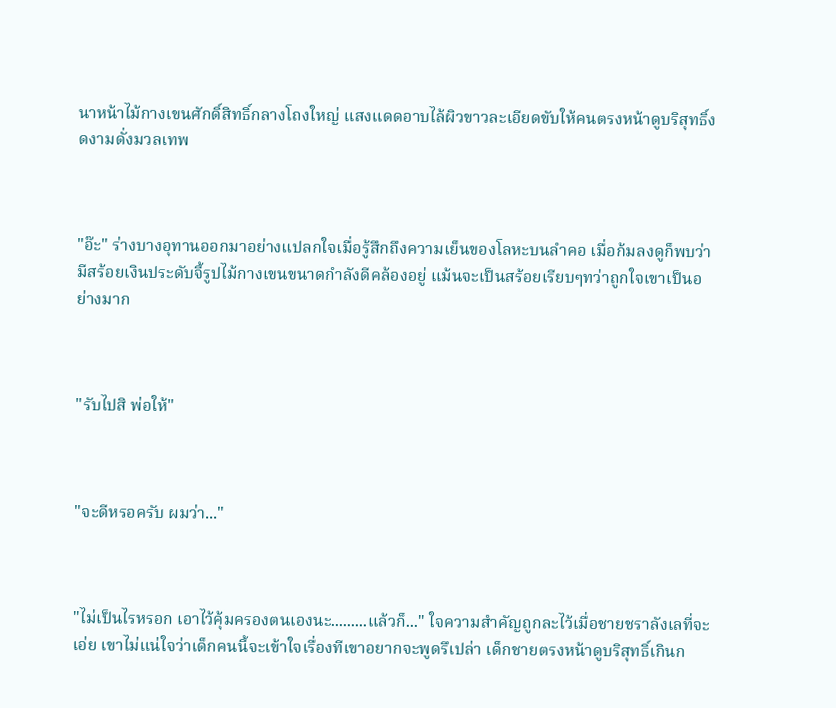นาหน้าไม้กางเขนศักดิ์สิทธิ์กลางโถงใหญ่ แสงแดดอาบไล้ผิวขาวละเอียดขับให้คนตรงหน้าดูบริสุทธิ์งดงามดั่งมวลเทพ



"อ๊ะ" ร่างบางอุทานออกมาอย่างแปลกใจเมื่อรู้สึกถึงความเย็นของโลหะบนลำคอ เมื่อก้มลงดูก็พบว่ามีสร้อยเงินประดับจี้รูปไม้กางเขนขนาดกำลังดีคล้องอยู่ แม้นจะเป็นสร้อยเรียบๆทว่าถูกใจเขาเป็นอย่างมาก



"รับไปสิ พ่อให้"



"จะดีหรอครับ ผมว่า..."



"ไม่เป็นไรหรอก เอาไว้คุ้มครองตนเองนะ.........แล้วก็..." ใจความสำคัญถูกละไว้เมื่อชายชราลังเลที่จะเอ่ย เขาไม่แน่ใจว่าเด็กคนนี้จะเข้าใจเรื่องทีเขาอยากจะพูดรึเปล่า เด็กชายตรงหน้าดูบริสุทธิ์เกินก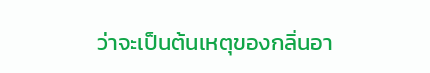ว่าจะเป็นต้นเหตุของกลิ่นอา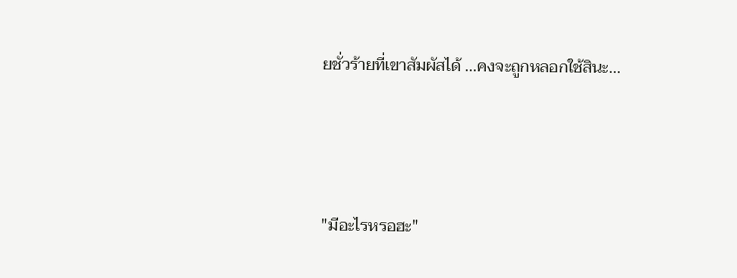ยชั่วร้ายที่เขาสัมผัสได้ ...คงจะถูกหลอกใช้สินะ...



"มีอะไรหรอฮะ"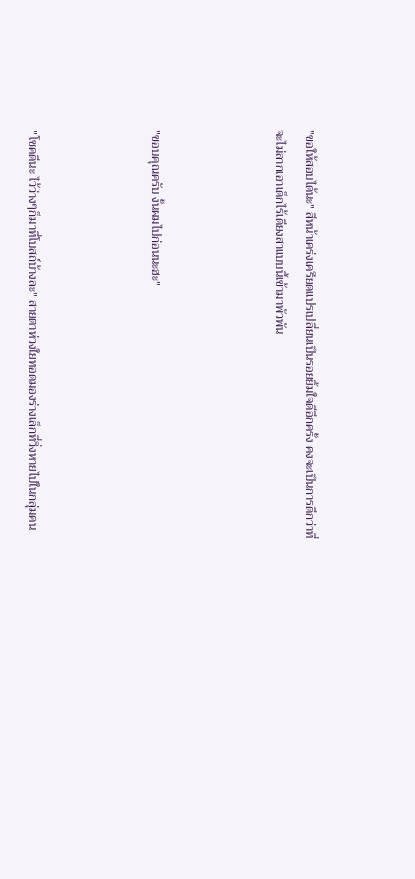"ขอให้สอบได้นะ" สีหน้าเคร่งเครียดแปรเปลี่ยนเป็นรอยยิ้มใจดีอีกครั้ง คงจะเป็นการดีกว่าที่จะไม่ลากเอาเด็กไร้เดียงสาแบบนี้เข้ามาพัวพัน



"ขอบคุณครับ งั้นผมไปก่อนนะฮะ"



"โชคดีนะ ไว้ว่างๆก็มาที่โบสถ์บ้างละ" สายตาห่วงใยทอดมองร่างเล็กที่วิ่งหายไปในกลุ่มคน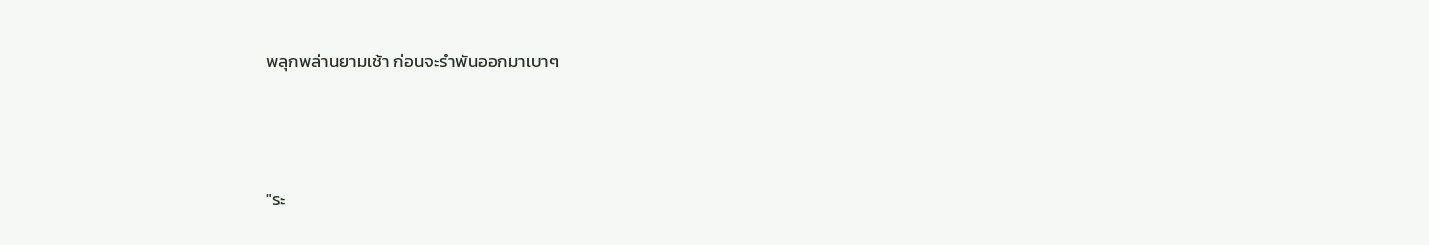พลุกพล่านยามเช้า ก่อนจะรำพันออกมาเบาๆ



"ระ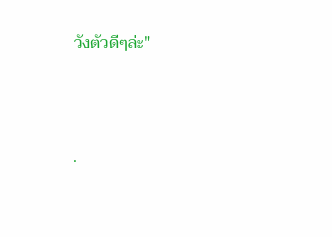วังตัวดีๆล่ะ"



.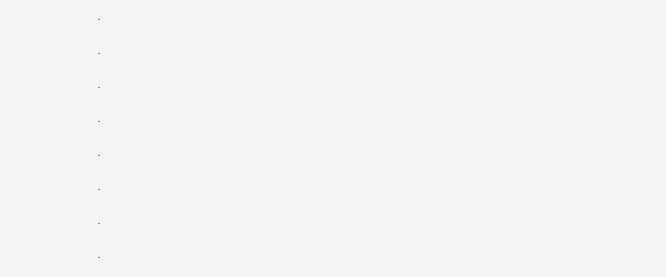.

.

.

.

.

.

.

.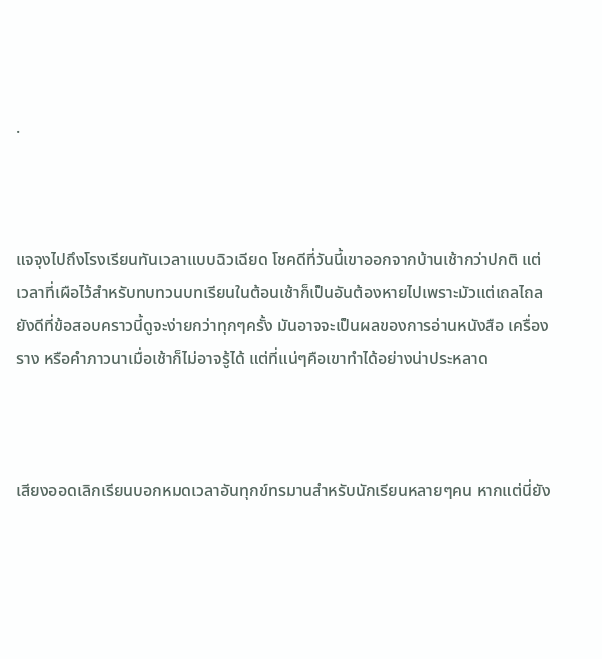.



แจจุงไปถึงโรงเรียนทันเวลาแบบฉิวเฉียด โชคดีที่วันนี้เขาออกจากบ้านเช้ากว่าปกติ แต่เวลาที่เผือไว้สำหรับทบทวนบทเรียนในต้อนเช้าก็เป็นอันต้องหายไปเพราะมัวแต่เถลไถล ยังดีที่ข้อสอบคราวนี้ดูจะง่ายกว่าทุกๆครั้ง มันอาจจะเป็นผลของการอ่านหนังสือ เครื่องราง หรือคำภาวนาเมื่อเช้าก็ไม่อาจรู้ได้ แต่ที่แน่ๆคือเขาทำได้อย่างน่าประหลาด



เสียงออดเลิกเรียนบอกหมดเวลาอันทุกข์ทรมานสำหรับนักเรียนหลายๆคน หากแต่นี่ยัง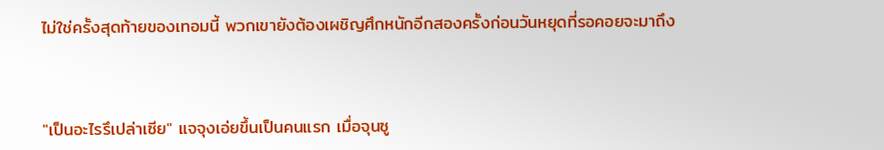ไม่ใช่ครั้งสุดท้ายของเทอมนี้ พวกเขายังต้องเผชิญศึกหนักอีกสองครั้งก่อนวันหยุดที่รอคอยจะมาถึง



"เป็นอะไรรึเปล่าเซีย" แจจุงเอ่ยขึ้นเป็นคนแรก เมื่อจุนซู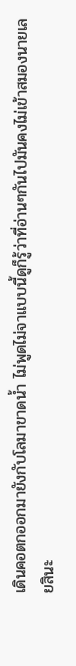เดินคอตกออกมายังกับโลมาขาดน้ำ ไม่พูดไม่จาแบบนี้ดูก็รู้ว่าที่อ่านๆกันไปมันคงไม่เข้าสมองนายเลยสินะ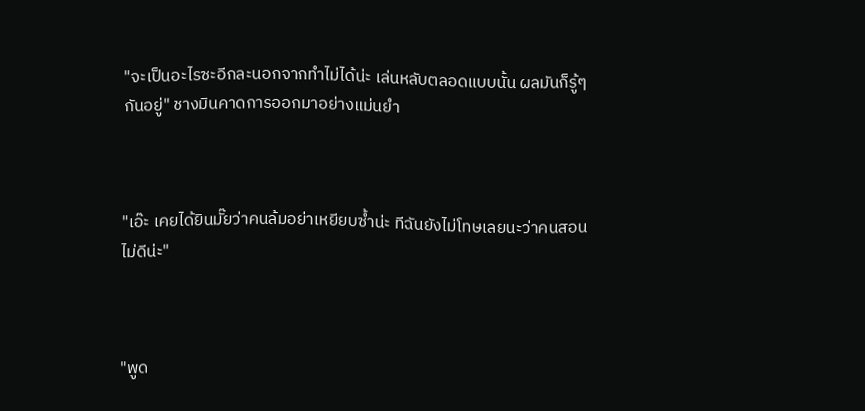"จะเป็นอะไรซะอีกละนอกจากทำไม่ได้น่ะ เล่นหลับตลอดแบบนั้น ผลมันก็รู้ๆกันอยู่" ชางมินคาดการออกมาอย่างแม่นยำ



"เอ๊ะ เคยได้ยินมั๊ยว่าคนล้มอย่าเหยียบซ้ำน่ะ ทีฉันยังไม่โทษเลยนะว่าคนสอนไม่ดีน่ะ"



"พูด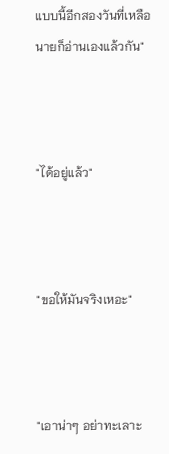แบบนี้อีกสองวันที่เหลือนายก็อ่านเองแล้วกัน"



"ได้อยู่แล้ว"



"ขอให้มันจริงเหอะ"



"เอาน่าๆ อย่าทะเลาะ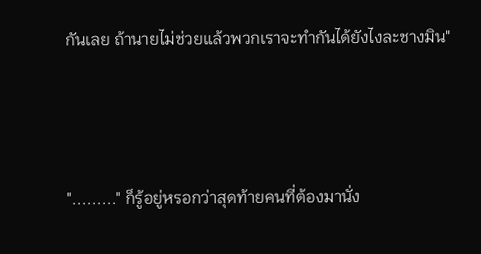กันเลย ถ้านายไม่ช่วยแล้วพวกเราจะทำกันได้ยังไงละชางมิน"



"........." ก็รู้อยู่หรอกว่าสุดท้ายคนที่ต้องมานั่ง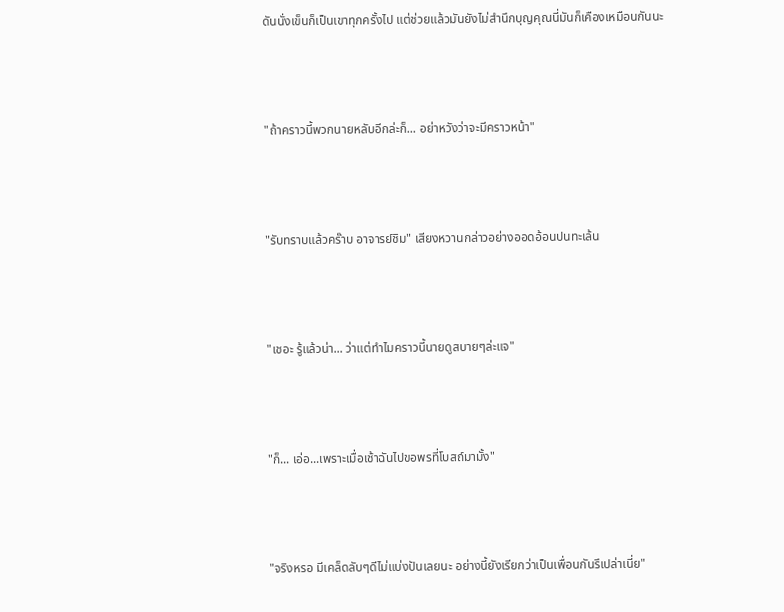ดันนั่งเข็นก็เป็นเขาทุกครั้งไป แต่ช่วยแล้วมันยังไม่สำนึกบุญคุณนี่มันก็เคืองเหมือนกันนะ



"ถ้าคราวนี้พวกนายหลับอีกล่ะก็... อย่าหวังว่าจะมีคราวหน้า"



"รับทราบแล้วคร๊าบ อาจารย์ชิม" เสียงหวานกล่าวอย่างออดอ้อนปนทะเล้น



"เชอะ รู้แล้วน่า... ว่าแต่ทำไมคราวนี้นายดูสบายๆล่ะแจ"



"ก็... เอ่อ...เพราะเมื่อเช้าฉันไปขอพรที่โบสถ์มามั้ง"



"จริงหรอ มีเคล็ดลับๆดีไม่แบ่งปันเลยนะ อย่างนี้ยังเรียกว่าเป็นเพื่อนกันรึเปล่าเนี่ย"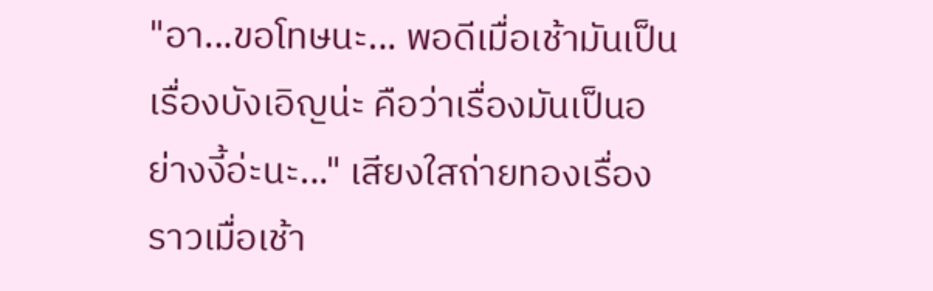"อา...ขอโทษนะ... พอดีเมื่อเช้ามันเป็นเรื่องบังเอิญน่ะ คือว่าเรื่องมันเป็นอย่างงี้อ่ะนะ..." เสียงใสถ่ายทองเรื่องราวเมื่อเช้า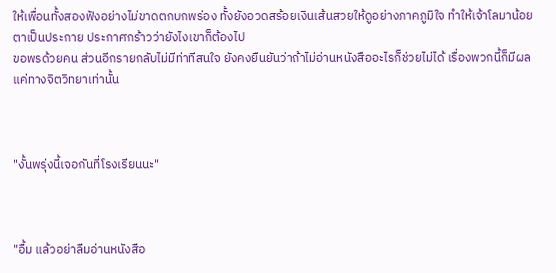ให้เพื่อนทั้งสองฟังอย่างไม่ขาดตกบกพร่อง ทั้งยังอวดสร้อยเงินเส้นสวยให้ดูอย่างภาคภูมิใจ ทำให้เจ้าโลมาน้อยตาเป็นประกาย ประกาศกร้าวว่ายังไงเขาก็ต้องไป
ขอพรด้วยคน ส่วนอีกรายกลับไม่มีท่าทีสนใจ ยังคงยืนยันว่าถ้าไม่อ่านหนังสืออะไรก็ช่วยไม่ได้ เรื่องพวกนี้ก็มีผลแค่ทางจิตวิทยาเท่านั้น



"งั้นพรุ่งนี้เจอกันที่โรงเรียนนะ"



"อื้ม แล้วอย่าลืมอ่านหนังสือ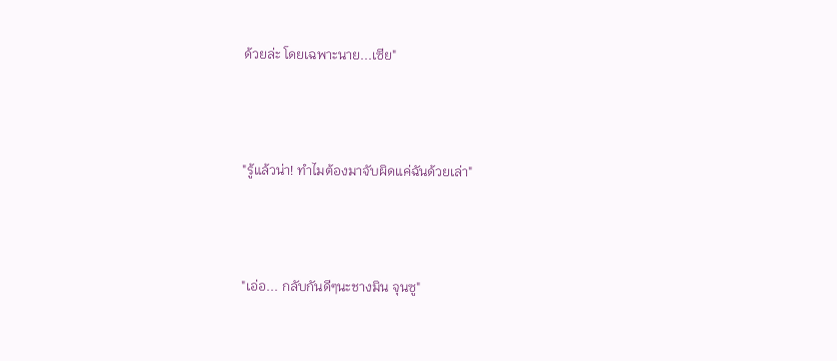ด้วยล่ะ โดยเฉพาะนาย...เซีย"



"รู้แล้วน่า! ทำไมต้องมาจับผิดแค่ฉันด้วยเล่า"



"เอ่อ... กลับกันดีๆนะชางมิน จุนซู"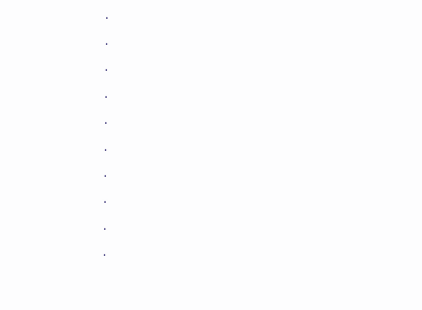.

.

.

.

.

.

.

.

.

.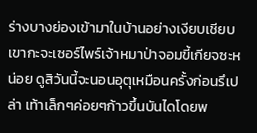ร่างบางย่องเข้ามาในบ้านอย่างเงียบเชียบ เขากะจะเซอร์ไพร์เจ้าหมาป่าจอมขี้เกียจซะหน่อย ดูสิวันนี้จะนอนอุตุเหมือนครั้งก่อนรึเปล่า เท้าเล็กๆค่อยๆก้าวขึ้นบันไดโดยพ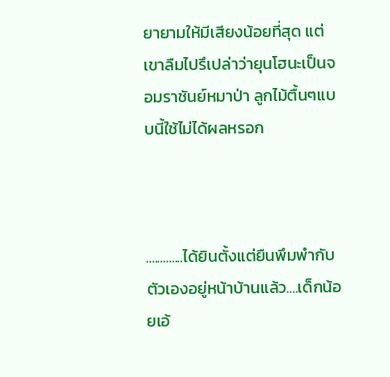ยายามให้มีเสียงน้อยที่สุด แต่เขาลืมไปรึเปล่าว่ายุนโฮนะเป็นจอมราชันย์หมาป่า ลูกไม้ตื้นๆแบบนี้ใช้ไม่ได้ผลหรอก



.............ได้ยินตั้งแต่ยืนพึมพำกับตัวเองอยู่หน้าบ้านแล้ว....เด็กน้อยเอ้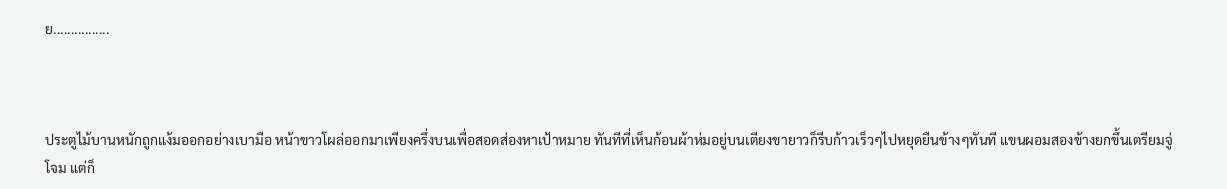ย................



ประตูไม้บานหนักถูกแง้มออกอย่างเบามือ หน้าขาวโผล่ออกมาเพียงครึ่งบนเพื่อสอดส่องหาเป้าหมาย ทันทีที่เห็นก้อนผ้าห่มอยู่บนเตียงขายาวก็รีบก้าวเร็วๆไปหยุดยืนข้างๆทันที แขนผอมสองข้างยกขึ้นเตรียมจู่โจม แต่ก็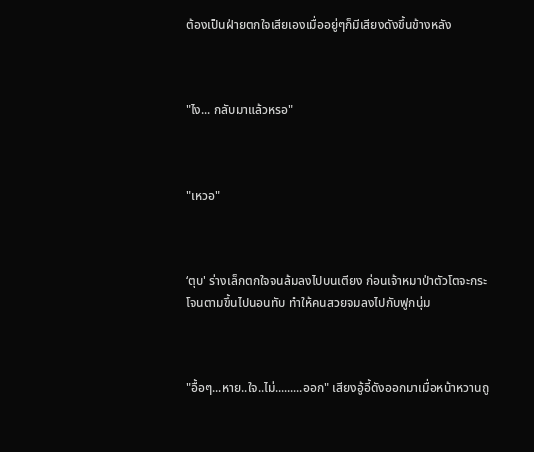ต้องเป็นฝ่ายตกใจเสียเองเมื่ออยู่ๆก็มีเสียงดังขึ้นข้างหลัง



"ไง... กลับมาแล้วหรอ"



"เหวอ"



‘ตุบ' ร่างเล็กตกใจจนล้มลงไปบนเตียง ก่อนเจ้าหมาป่าตัวโตจะกระโจนตามขึ้นไปนอนทับ ทำให้คนสวยจมลงไปกับฟูกนุ่ม



"อื้อๆ...หาย..ใจ..ไม่.........ออก" เสียงอู้อี้ดังออกมาเมื่อหน้าหวานถู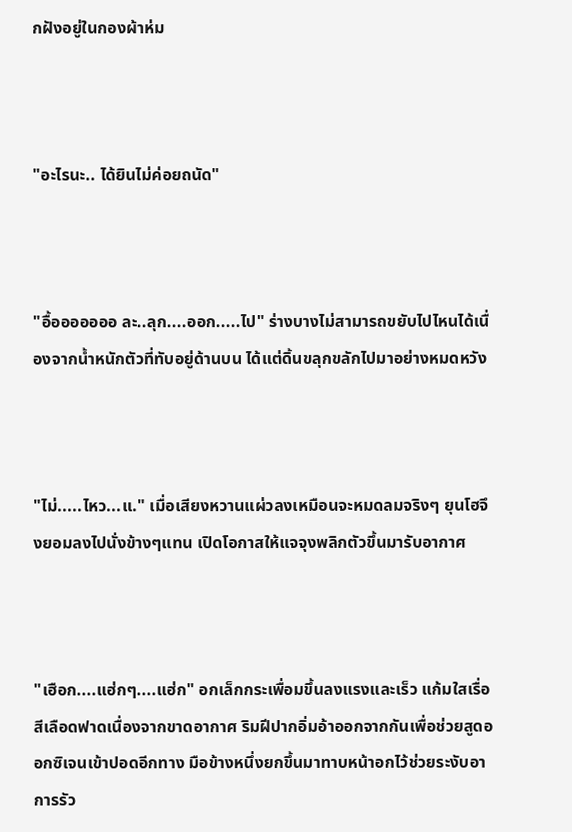กฝังอยู่ในกองผ้าห่ม



"อะไรนะ.. ได้ยินไม่ค่อยถนัด"



"อื้อออออออ ละ..ลุก....ออก.....ไป" ร่างบางไม่สามารถขยับไปไหนได้เนื่องจากน้ำหนักตัวที่ทับอยู่ด้านบน ได้แต่ดิ้นขลุกขลักไปมาอย่างหมดหวัง



"ไม่.....ไหว...แ." เมื่อเสียงหวานแผ่วลงเหมือนจะหมดลมจริงๆ ยุนโฮจึงยอมลงไปนั่งข้างๆแทน เปิดโอกาสให้แจจุงพลิกตัวขึ้นมารับอากาศ



"เฮือก....แฮ่กๆ....แฮ่ก" อกเล็กกระเพื่อมขึ้นลงแรงและเร็ว แก้มใสเรื่อสีเลือดฟาดเนื่องจากขาดอากาศ ริมฝีปากอิ่มอ้าออกจากกันเพื่อช่วยสูดออกซิเจนเข้าปอดอีกทาง มือข้างหนึ่งยกขึ้นมาทาบหน้าอกไว้ช่วยระงับอาการรัว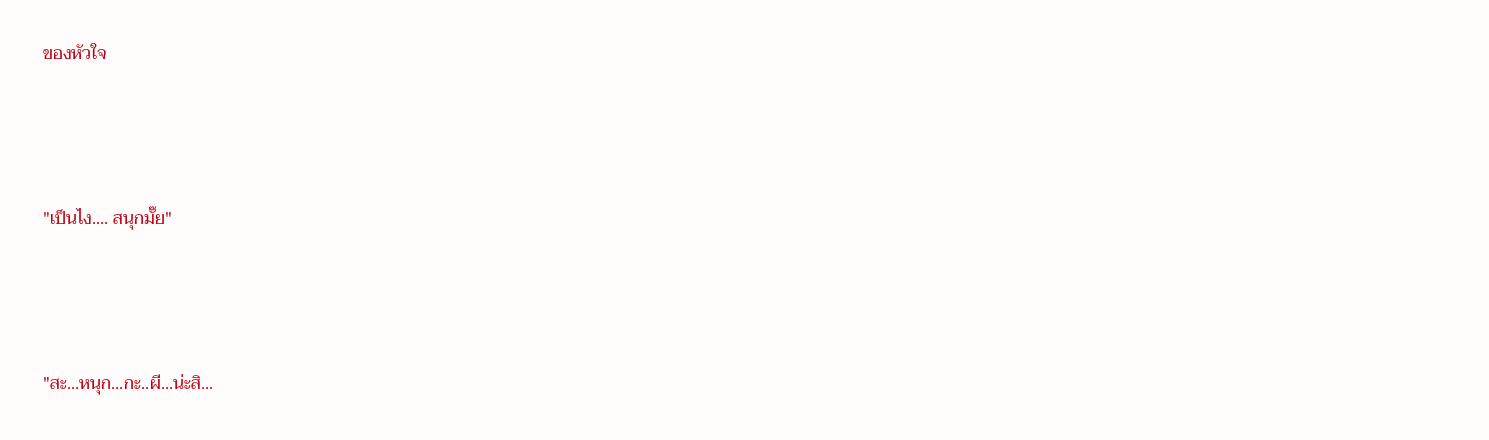ของหัวใจ



"เป็นไง.... สนุกมั๊ย"



"สะ...หนุก...กะ..ผี...น่ะสิ...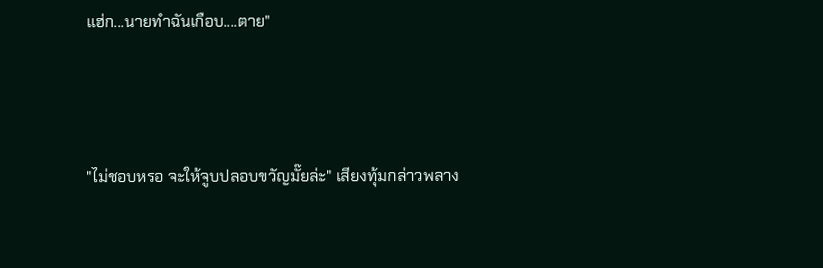แฮ่ก...นายทำฉันเกือบ....ตาย"



"ไม่ชอบหรอ จะให้จูบปลอบขวัญมั๊ยล่ะ" เสียงทุ้มกล่าวพลาง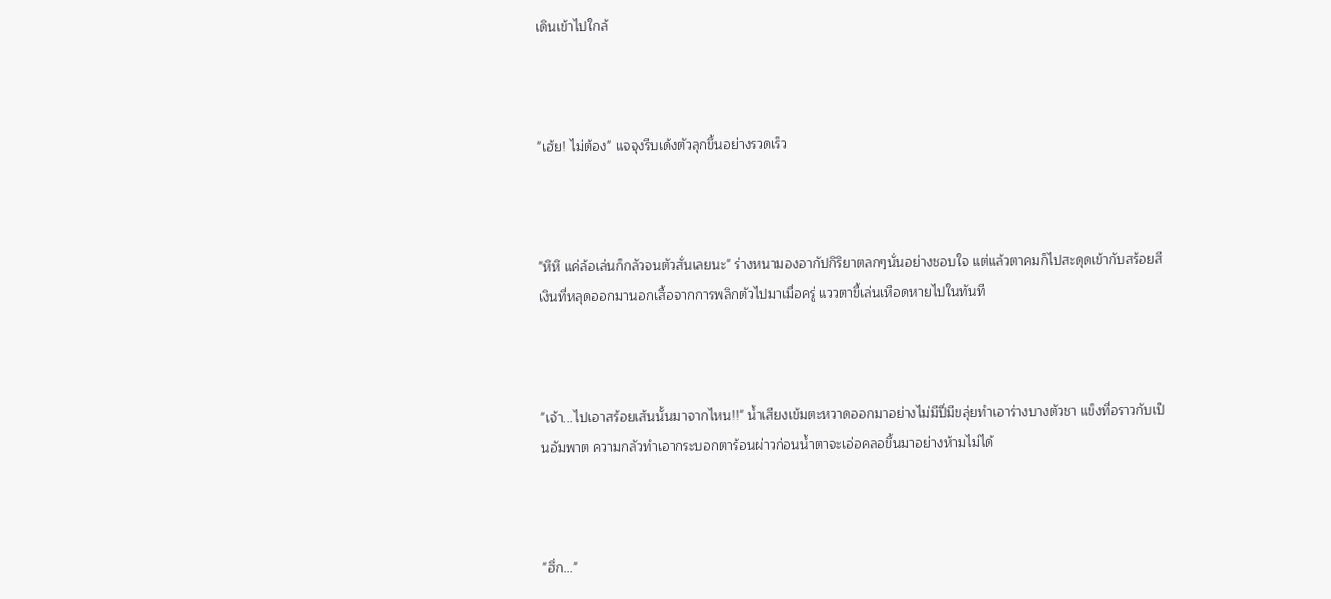เดินเข้าไปใกล้



"เฮ้ย! ไม่ต้อง" แจจุงรีบเด้งตัวลุกขึ้นอย่างรวดเร็ว



"หึหึ แค่ล้อเล่นก็กลัวจนตัวสั่นเลยนะ" ร่างหนามองอากัปกิริยาตลกๆนั่นอย่างชอบใจ แต่แล้วตาคมก็ไปสะดุดเข้ากับสร้อยสีเงินที่หลุดออกมานอกเสื้อจากการพลิกตัวไปมาเมื่อครู่ แววตาขี้เล่นเหือดหายไปในทันที



"เจ้า...ไปเอาสร้อยเส้นนั้นมาจากไหน!!" น้ำเสียงเข้มตะหวาดออกมาอย่างไม่มีปี่มีขลุ่ยทำเอาร่างบางตัวชา แข็งทื่อราวกับเป็นอัมพาต ความกลัวทำเอากระบอกตาร้อนผ่าวก่อนน้ำตาจะเอ่อคลอขึ้นมาอย่างห้ามไม่ได้



"ฮึ่ก..."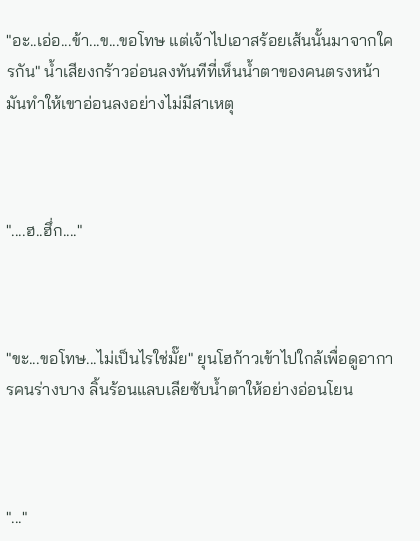"อะ..เอ่อ...ข้า...ข...ขอโทษ แต่เจ้าไปเอาสร้อยเส้นนั้นมาจากใครกัน" น้ำเสียงกร้าวอ่อนลงทันทีที่เห็นน้ำตาของคนตรงหน้า มันทำให้เขาอ่อนลงอย่างไม่มีสาเหตุ



"....ฮ..ฮึ่ก...."



"ขะ...ขอโทษ...ไม่เป็นไรใช่มั๊ย" ยุนโฮก้าวเข้าไปใกล้เพื่อดูอาการคนร่างบาง ลิ้นร้อนแลบเลียซับน้ำตาให้อย่างอ่อนโยน



"..."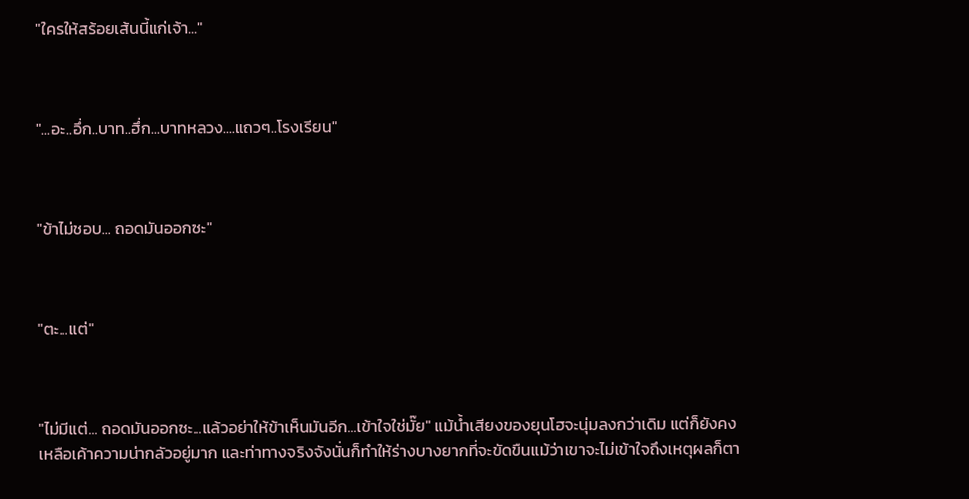"ใครให้สร้อยเส้นนี้แก่เจ้า..."



"...อะ..อึ่ก..บาท..ฮึ่ก...บาทหลวง....แถวๆ..โรงเรียน"



"ข้าไม่ชอบ... ถอดมันออกซะ"



"ตะ...แต่"



"ไม่มีแต่... ถอดมันออกซะ...แล้วอย่าให้ข้าเห็นมันอีก...เข้าใจใช่มั๊ย" แม้น้ำเสียงของยุนโฮจะนุ่มลงกว่าเดิม แต่ก็ยังคงเหลือเค้าความน่ากลัวอยู่มาก และท่าทางจริงจังนั่นก็ทำให้ร่างบางยากที่จะขัดขืนแม้ว่าเขาจะไม่เข้าใจถึงเหตุผลก็ตา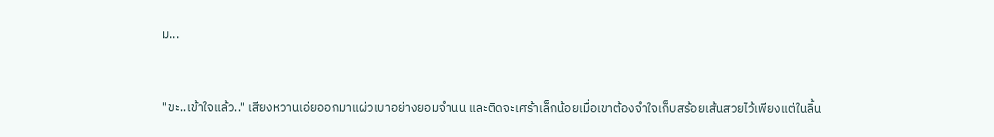ม...



"ขะ..เข้าใจแล้ว.." เสียงหวานเอ่ยออกมาแผ่วเบาอย่างยอมจำนน และติดจะเศร้าเล็กน้อยเมื่อเขาต้องจำใจเก็บสร้อยเส้นสวยไว้เพียงแต่ในลิ้น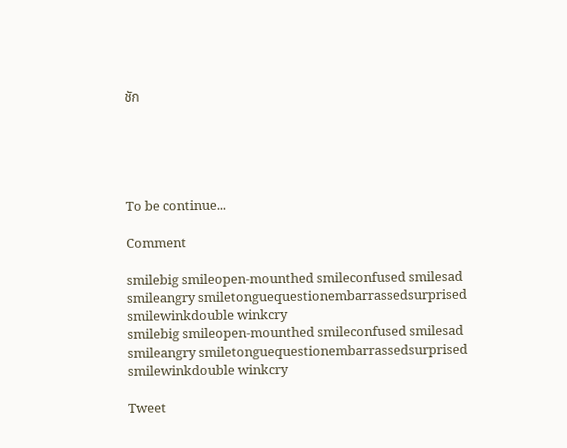ชัก





To be continue...

Comment

smilebig smileopen-mounthed smileconfused smilesad smileangry smiletonguequestionembarrassedsurprised smilewinkdouble winkcry
smilebig smileopen-mounthed smileconfused smilesad smileangry smiletonguequestionembarrassedsurprised smilewinkdouble winkcry

Tweet